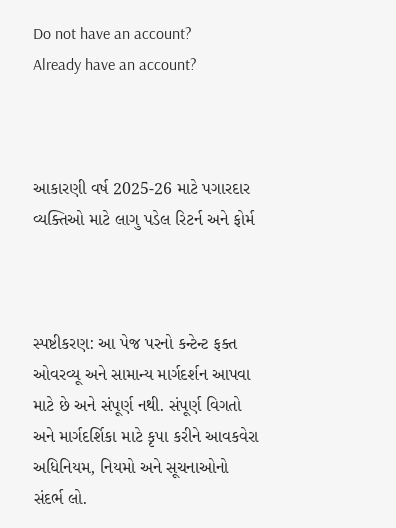Do not have an account?
Already have an account?



આકારણી વર્ષ 2025-26 માટે પગારદાર વ્યક્તિઓ માટે લાગુ પડેલ રિટર્ન અને ફોર્મ



સ્પષ્ટીકરણ: આ પેજ પરનો કન્ટેન્ટ ફક્ત ઓવરવ્યૂ અને સામાન્ય માર્ગદર્શન આપવા માટે છે અને સંપૂર્ણ નથી. સંપૂર્ણ વિગતો અને માર્ગદર્શિકા માટે કૃપા કરીને આવકવેરા અધિનિયમ, નિયમો અને સૂચનાઓનો સંદર્ભ લો.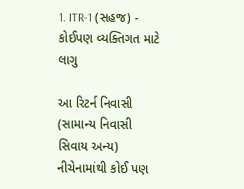1. ITR-1 (સહજ) - કોઈપણ વ્યક્તિગત માટે લાગુ

આ રિટર્ન નિવાસી (સામાન્ય નિવાસી સિવાય અન્ય) નીચેનામાંથી કોઈ પણ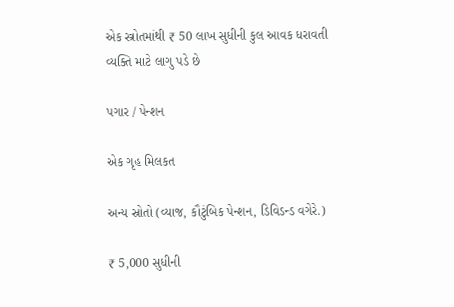એક સ્ત્રોતમાંથી ₹ 50 લાખ સુધીની કુલ આવક ધરાવતી વ્યક્તિ માટે લાગુ પડે છે

પગાર / પેન્શન

એક ગૃહ મિલકત

અન્ય સ્રોતો (વ્યાજ, કૌટુંબિક પેન્શન, ડિવિડન્ડ વગેરે.)

₹ 5,000 સુધીની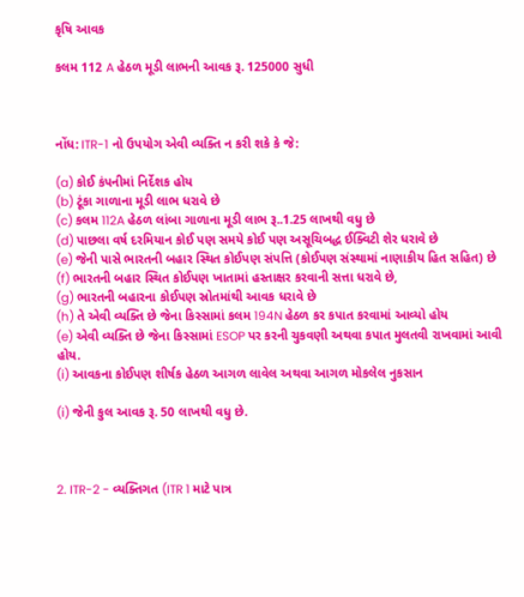કૃષિ આવક

કલમ 112 A હેઠળ મૂડી લાભની આવક રૂ. 125000 સુધી



નોંધ: ITR-1 નો ઉપયોગ એવી વ્યક્તિ ન કરી શકે કે જે:

(a) કોઈ કંપનીમાં નિર્દેશક હોય
(b) ટૂંકા ગાળાના મૂડી લાભ ધરાવે છે
(c) કલમ 112A હેઠળ લાંબા ગાળાના મૂડી લાભ રૂ..1.25 લાખથી વધુ છે
(d) પાછલા વર્ષ દરમિયાન કોઈ પણ સમયે કોઈ પણ અસૂચિબદ્ધ ઈક્વિટી શેર ધરાવે છે
(e) જેની પાસે ભારતની બહાર સ્થિત કોઈપણ સંપત્તિ (કોઈપણ સંસ્થામાં નાણાકીય હિત સહિત) છે
(f) ભારતની બહાર સ્થિત કોઈપણ ખાતામાં હસ્તાક્ષર કરવાની સત્તા ધરાવે છે,
(g) ભારતની બહારના કોઈપણ સ્રોતમાંથી આવક ધરાવે છે
(h) તે એવી વ્યક્તિ છે જેના કિસ્સામાં કલમ 194N હેઠળ કર કપાત કરવામાં આવ્યો હોય
(e) એવી વ્યક્તિ છે જેના કિસ્સામાં ESOP પર કરની ચુકવણી અથવા કપાત મુલતવી રાખવામાં આવી હોય.
(i) આવકના કોઈપણ શીર્ષક હેઠળ આગળ લાવેલ અથવા આગળ મોકલેલ નુકસાન

(i) જેની કુલ આવક રૂ. 50 લાખથી વધુ છે.



2. ITR-2 - વ્યક્તિગત (ITR 1 માટે પાત્ર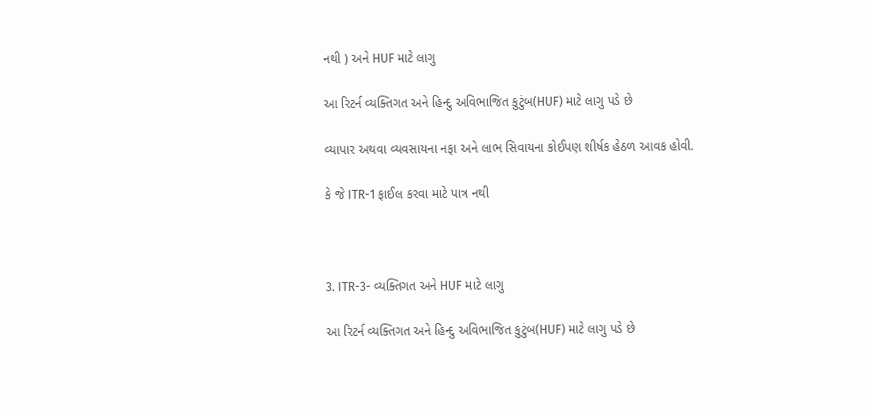નથી ) અને HUF માટે લાગુ

આ રિટર્ન વ્યક્તિગત અને હિન્દુ અવિભાજિત કુટુંબ(HUF) માટે લાગુ પડે છે

વ્યાપાર અથવા વ્યવસાયના નફા અને લાભ સિવાયના કોઈપણ શીર્ષક હેઠળ આવક હોવી.

કે જે ITR-1 ફાઈલ કરવા માટે પાત્ર નથી



3. ITR-3- વ્યક્તિગત અને HUF માટે લાગુ

આ રિટર્ન વ્યક્તિગત અને હિન્દુ અવિભાજિત કુટુંબ(HUF) માટે લાગુ પડે છે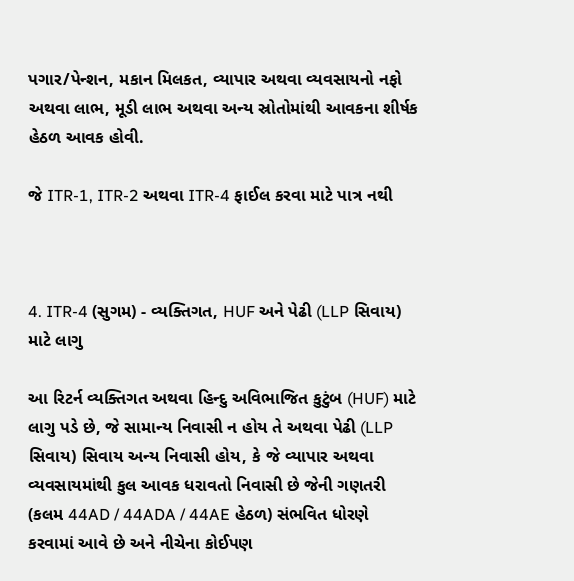પગાર/પેન્શન, મકાન મિલકત, વ્યાપાર અથવા વ્યવસાયનો નફો અથવા લાભ, મૂડી લાભ અથવા અન્ય સ્રોતોમાંથી આવકના શીર્ષક હેઠળ આવક હોવી.

જે ITR-1, ITR-2 અથવા ITR-4 ફાઈલ કરવા માટે પાત્ર નથી



4. ITR-4 (સુગમ) - વ્યક્તિગત, HUF અને પેઢી (LLP સિવાય) માટે લાગુ

આ રિટર્ન વ્યક્તિગત અથવા હિન્દુ અવિભાજિત કુટુંબ (HUF) માટે લાગુ પડે છે, જે સામાન્ય નિવાસી ન હોય તે અથવા પેઢી (LLP સિવાય) સિવાય અન્ય નિવાસી હોય, કે જે વ્યાપાર અથવા વ્યવસાયમાંથી કુલ આવક ધરાવતો નિવાસી છે જેની ગણતરી (કલમ 44AD / 44ADA / 44AE હેઠળ) સંભવિત ધોરણે કરવામાં આવે છે અને નીચેના કોઈપણ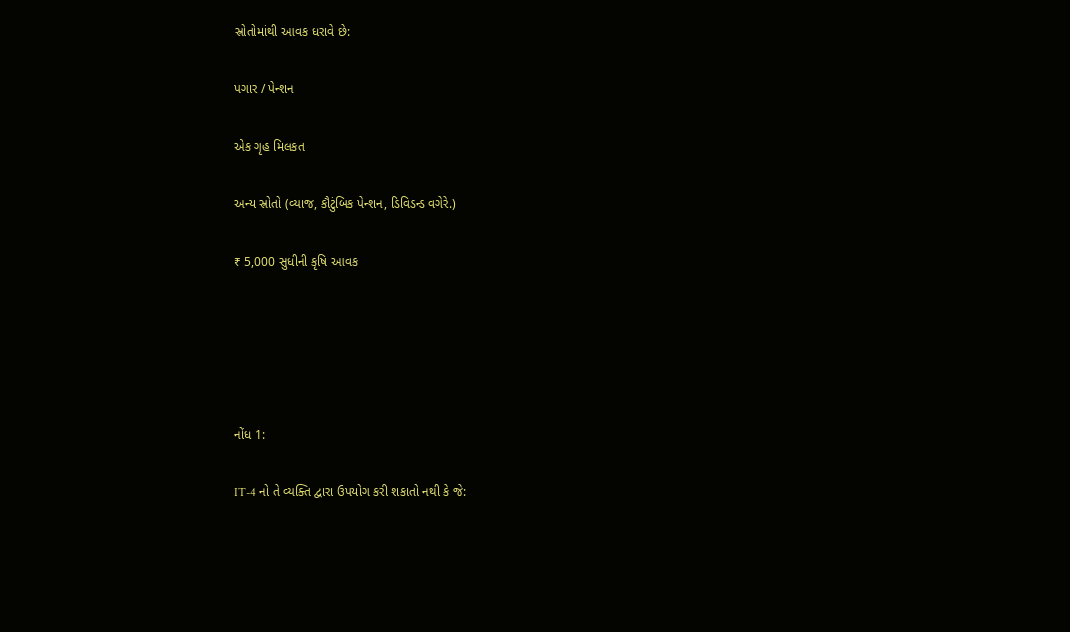સ્રોતોમાંથી આવક ધરાવે છે:

પગાર / પેન્શન

એક ગૃહ મિલકત

અન્ય સ્રોતો (વ્યાજ, કૌટુંબિક પેન્શન, ડિવિડન્ડ વગેરે.)

₹ 5,000 સુધીની કૃષિ આવક





નોંધ 1:

IT-4 નો તે વ્યક્તિ દ્વારા ઉપયોગ કરી શકાતો નથી કે જે: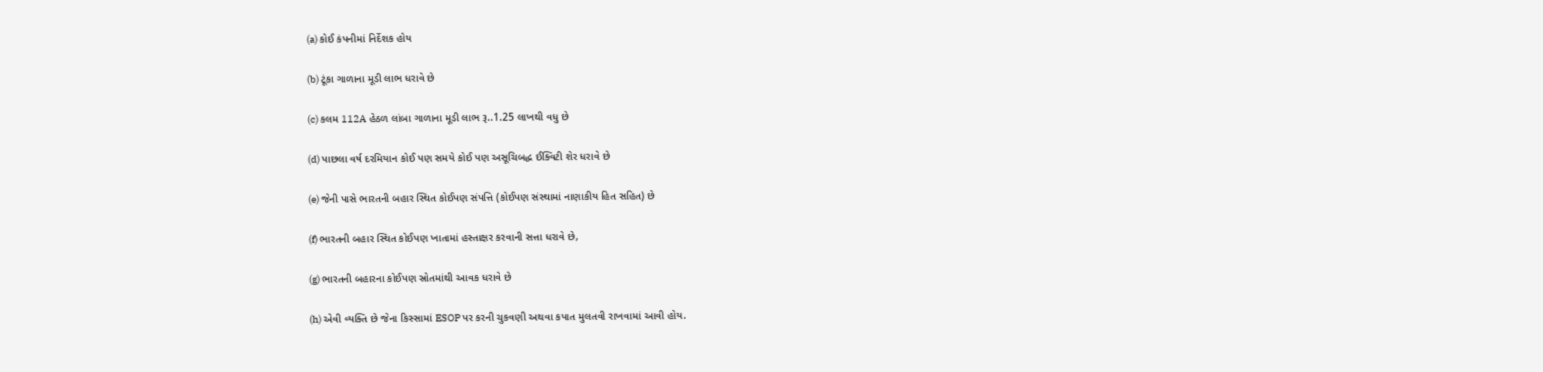(a) કોઈ કંપનીમાં નિર્દેશક હોય

(b) ટૂંકા ગાળાના મૂડી લાભ ધરાવે છે

(c) કલમ 112A હેઠળ લાંબા ગાળાના મૂડી લાભ રૂ..1.25 લાખથી વધુ છે

(d) પાછલા વર્ષ દરમિયાન કોઈ પણ સમયે કોઈ પણ અસૂચિબદ્ધ ઈક્વિટી શેર ધરાવે છે

(e) જેની પાસે ભારતની બહાર સ્થિત કોઈપણ સંપત્તિ (કોઈપણ સંસ્થામાં નાણાકીય હિત સહિત) છે

(f) ભારતની બહાર સ્થિત કોઈપણ ખાતામાં હસ્તાક્ષર કરવાની સત્તા ધરાવે છે,

(g) ભારતની બહારના કોઈપણ સ્રોતમાંથી આવક ધરાવે છે

(h) એવી વ્યક્તિ છે જેના કિસ્સામાં ESOP પર કરની ચુકવણી અથવા કપાત મુલતવી રાખવામાં આવી હોય.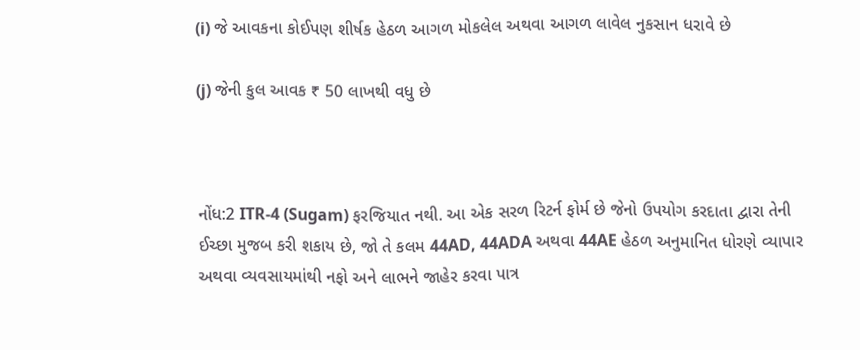(i) જે આવકના કોઈપણ શીર્ષક હેઠળ આગળ મોકલેલ અથવા આગળ લાવેલ નુકસાન ધરાવે છે

(j) જેની કુલ આવક ₹ 50 લાખથી વધુ છે



નોંધ:2 ITR-4 (Sugam) ફરજિયાત નથી. આ એક સરળ રિટર્ન ફોર્મ છે જેનો ઉપયોગ કરદાતા દ્વારા તેની ઈચ્છા મુજબ કરી શકાય છે, જો તે કલમ 44AD, 44ADA અથવા 44AE હેઠળ અનુમાનિત ધોરણે વ્યાપાર અથવા વ્યવસાયમાંથી નફો અને લાભને જાહેર કરવા પાત્ર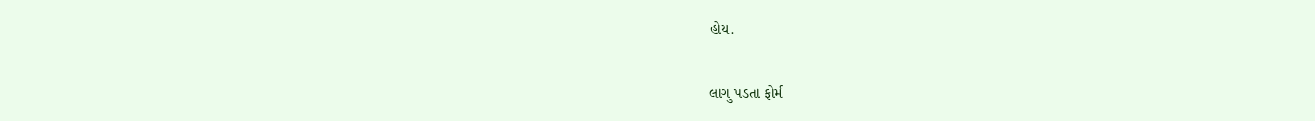હોય.

લાગુ પડતા ફોર્મ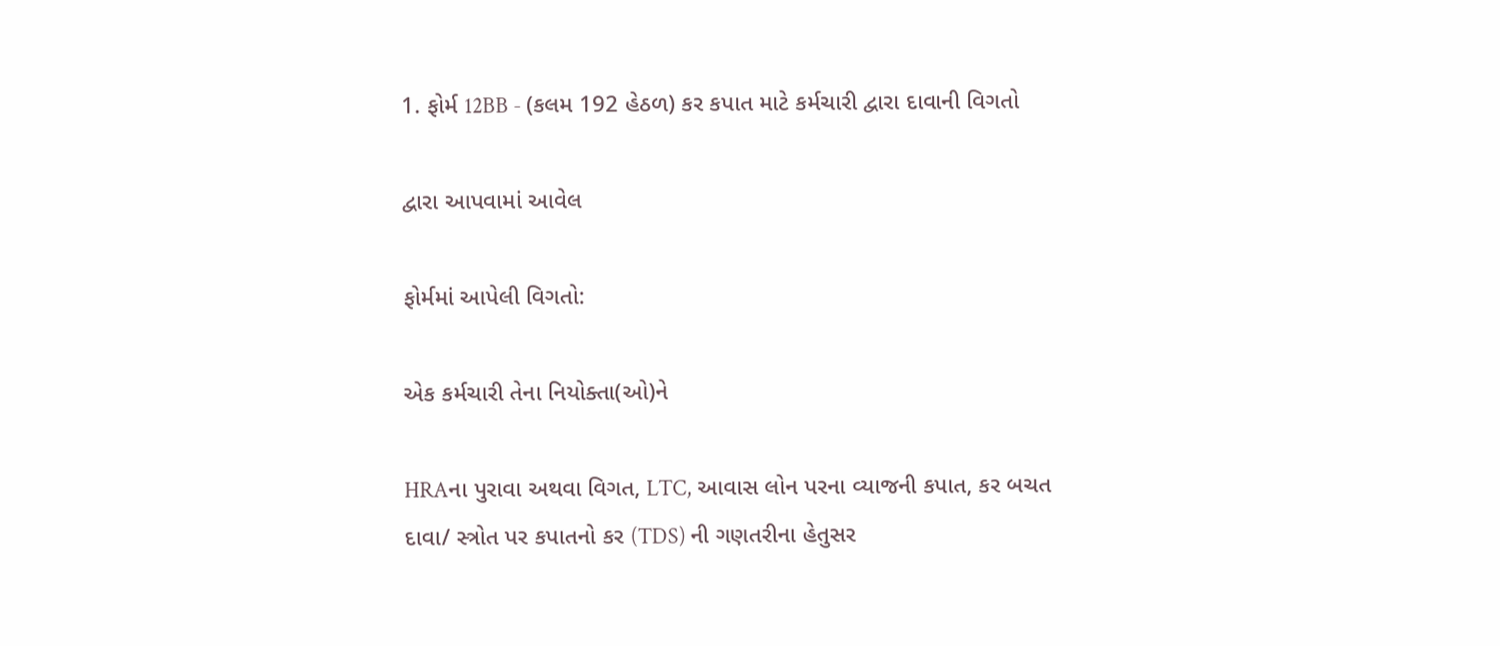1. ફોર્મ 12BB - (કલમ 192 હેઠળ) કર કપાત માટે કર્મચારી દ્વારા દાવાની વિગતો

દ્વારા આપવામાં આવેલ

ફોર્મમાં આપેલી વિગતો:

એક કર્મચારી તેના નિયોક્તા(ઓ)ને

HRAના પુરાવા અથવા વિગત, LTC, આવાસ લોન પરના વ્યાજની કપાત, કર બચત દાવા/ સ્ત્રોત પર કપાતનો કર (TDS) ની ગણતરીના હેતુસર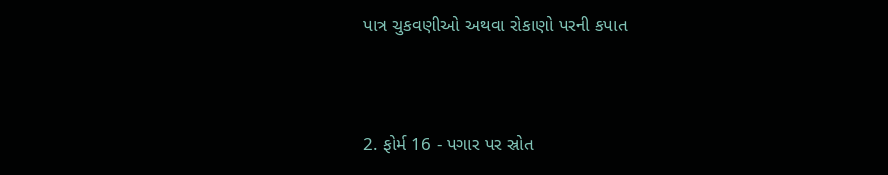પાત્ર ચુકવણીઓ અથવા રોકાણો પરની કપાત



2. ફોર્મ 16 - પગાર પર સ્રોત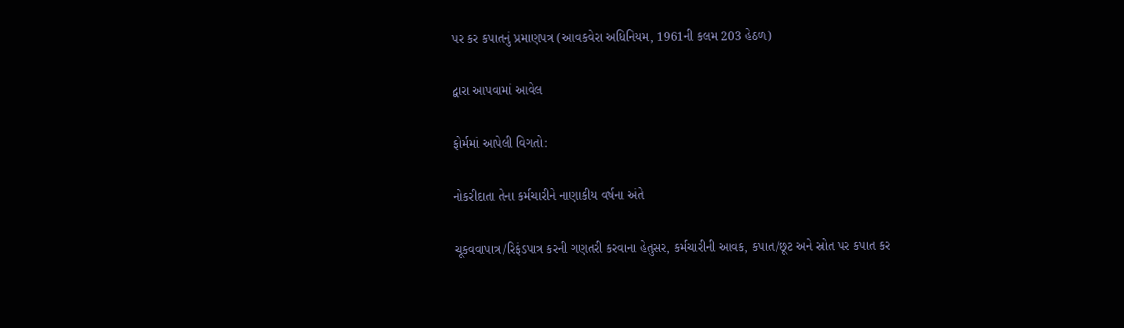પર કર કપાતનું પ્રમાણપત્ર (આવકવેરા અધિનિયમ, 1961ની કલમ 203 હેઠળ)

દ્વારા આપવામાં આવેલ

ફોર્મમાં આપેલી વિગતો:

નોકરીદાતા તેના કર્મચારીને નાણાકીય વર્ષના અંતે

ચૂકવવાપાત્ર/રિફંડપાત્ર કરની ગણતરી કરવાના હેતુસર, કર્મચારીની આવક, કપાત/છૂટ અને સ્રોત પર કપાત કર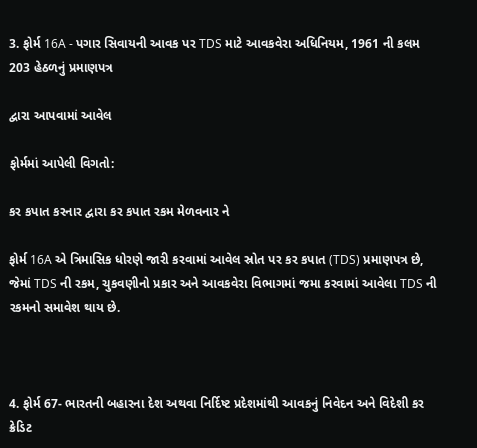3. ફોર્મ 16A - પગાર સિવાયની આવક પર TDS માટે આવકવેરા અધિનિયમ, 1961 ની કલમ 203 હેઠળનું પ્રમાણપત્ર

દ્વારા આપવામાં આવેલ

ફોર્મમાં આપેલી વિગતો:

કર કપાત કરનાર દ્વારા કર કપાત રકમ મેળવનાર ને

ફોર્મ 16A એ ત્રિમાસિક ધોરણે જારી કરવામાં આવેલ સ્રોત પર કર કપાત (TDS) પ્રમાણપત્ર છે, જેમાં TDS ની રકમ, ચુકવણીનો પ્રકાર અને આવકવેરા વિભાગમાં જમા કરવામાં આવેલા TDS ની રકમનો સમાવેશ થાય છે.



4. ફોર્મ 67- ભારતની બહારના દેશ અથવા નિર્દિષ્ટ પ્રદેશમાંથી આવકનું નિવેદન અને વિદેશી કર ક્રેડિટ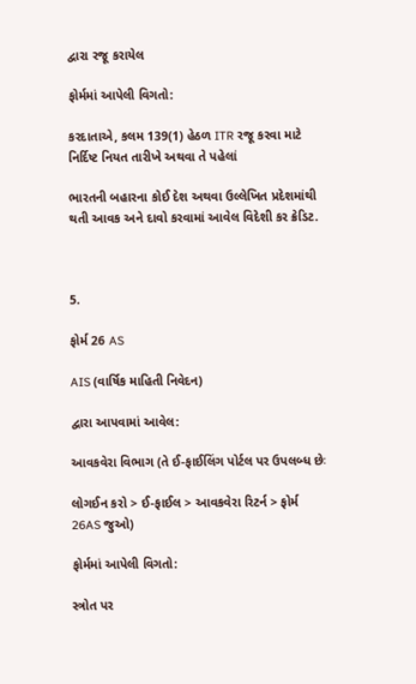દ્વારા રજૂ કરાયેલ

ફોર્મમાં આપેલી વિગતો:

કરદાતાએ, કલમ 139(1) હેઠળ ITR રજૂ કરવા માટે નિર્દિષ્ટ નિયત તારીખે અથવા તે પહેલાં

ભારતની બહારના કોઈ દેશ અથવા ઉલ્લેખિત પ્રદેશમાંથી થતી આવક અને દાવો કરવામાં આવેલ વિદેશી કર ક્રેડિટ.



5.

ફોર્મ 26 AS

AIS (વાર્ષિક માહિતી નિવેદન)

દ્વારા આપવામાં આવેલ:

આવકવેરા વિભાગ (તે ઈ-ફાઈલિંગ પોર્ટલ પર ઉપલબ્ધ છેઃ

લોગઈન કરો > ઈ-ફાઈલ > આવકવેરા રિટર્ન > ફોર્મ 26AS જુઓ)

ફોર્મમાં આપેલી વિગતો:

સ્ત્રોત પર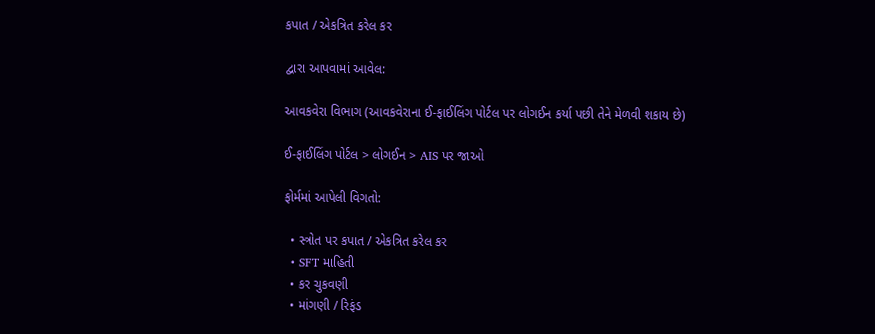કપાત / એકત્રિત કરેલ કર

દ્વારા આપવામાં આવેલ:

આવકવેરા વિભાગ (આવકવેરાના ઈ-ફાઈલિંગ પોર્ટલ પર લોગઈન કર્યા પછી તેને મેળવી શકાય છે)

ઈ-ફાઈલિંગ પોર્ટલ > લોગઈન > AIS પર જાઓ

ફોર્મમાં આપેલી વિગતો:

  • સ્ત્રોત પર કપાત / એકત્રિત કરેલ કર
  • SFT માહિતી
  • કર ચુકવણી
  • માંગણી / રિફંડ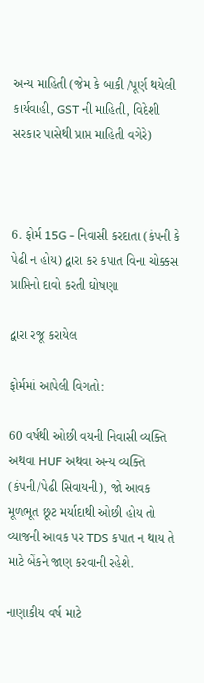અન્ય માહિતી (જેમ કે બાકી /પૂર્ણ થયેલી કાર્યવાહી, GST ની માહિતી, વિદેશી સરકાર પાસેથી પ્રાપ્ત માહિતી વગેરે)



6. ફોર્મ 15G - નિવાસી કરદાતા (કંપની કે પેઢી ન હોય) દ્વારા કર કપાત વિના ચોક્કસ પ્રાપ્તિનો દાવો કરતી ઘોષણા

દ્વારા રજૂ કરાયેલ

ફોર્મમાં આપેલી વિગતો:

60 વર્ષથી ઓછી વયની નિવાસી વ્યક્તિ અથવા HUF અથવા અન્ય વ્યક્તિ (કંપની/પેઢી સિવાયની), જો આવક મૂળભૂત છૂટ મર્યાદાથી ઓછી હોય તો વ્યાજની આવક પર TDS કપાત ન થાય તે માટે બેંકને જાણ કરવાની રહેશે.

નાણાકીય વર્ષ માટે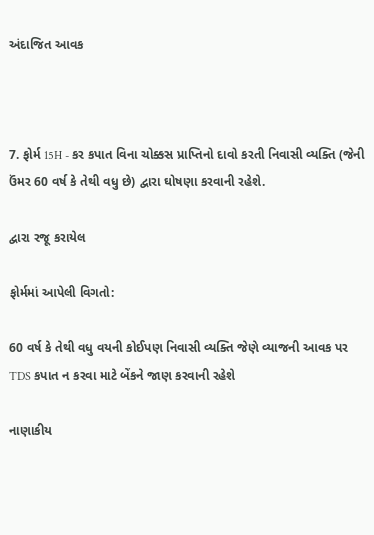અંદાજિત આવક



7. ફોર્મ 15H - કર કપાત વિના ચોક્કસ પ્રાપ્તિનો દાવો કરતી નિવાસી વ્યક્તિ (જેની ઉંમર 60 વર્ષ કે તેથી વધુ છે) દ્વારા ઘોષણા કરવાની રહેશે.

દ્વારા રજૂ કરાયેલ

ફોર્મમાં આપેલી વિગતો:

60 વર્ષ કે તેથી વધુ વયની કોઈપણ નિવાસી વ્યક્તિ જેણે વ્યાજની આવક પર TDS કપાત ન કરવા માટે બેંકને જાણ કરવાની રહેશે

નાણાકીય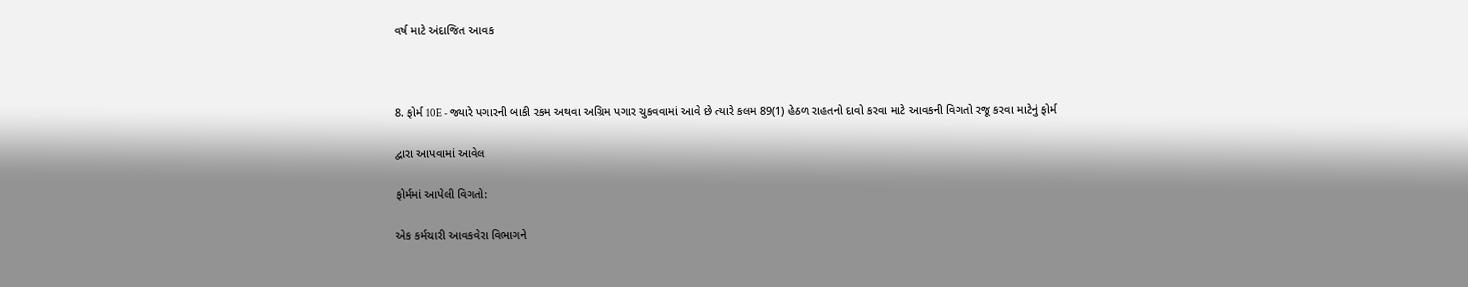વર્ષ માટે અંદાજિત આવક



8. ફોર્મ 10E - જ્યારે પગારની બાકી રકમ અથવા અગ્રિમ પગાર ચુકવવામાં આવે છે ત્યારે કલમ 89(1) હેઠળ રાહતનો દાવો કરવા માટે આવકની વિગતો રજૂ કરવા માટેનું ફોર્મ

દ્વારા આપવામાં આવેલ

ફોર્મમાં આપેલી વિગતો:

એક કર્મચારી આવકવેરા વિભાગને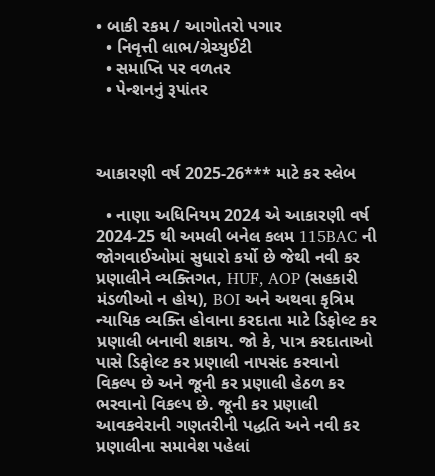• બાકી રકમ / આગોતરો પગાર
  • નિવૃત્તી લાભ/ગ્રેચ્યુઈટી
  • સમાપ્તિ પર વળતર
  • પેન્શનનું રૂપાંતર



આકારણી વર્ષ 2025-26*** માટે કર સ્લેબ

  • નાણા અધિનિયમ 2024 એ આકારણી વર્ષ 2024-25 થી અમલી બનેલ કલમ 115BAC ની જોગવાઈઓમાં સુધારો કર્યો છે જેથી નવી કર પ્રણાલીને વ્યક્તિગત, HUF, AOP (સહકારી મંડળીઓ ન હોય), BOI અને અથવા કૃત્રિમ ન્યાયિક વ્યક્તિ હોવાના કરદાતા માટે ડિફોલ્ટ કર પ્રણાલી બનાવી શકાય. જો કે, પાત્ર કરદાતાઓ પાસે ડિફોલ્ટ કર પ્રણાલી નાપસંદ કરવાનો વિકલ્પ છે અને જૂની કર પ્રણાલી હેઠળ કર ભરવાનો વિકલ્પ છે. જૂની કર પ્રણાલી આવકવેરાની ગણતરીની પદ્ધતિ અને નવી કર પ્રણાલીના સમાવેશ પહેલાં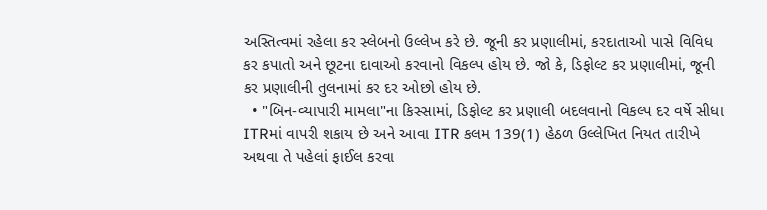અસ્તિત્વમાં રહેલા કર સ્લેબનો ઉલ્લેખ કરે છે. જૂની કર પ્રણાલીમાં, કરદાતાઓ પાસે વિવિધ કર કપાતો અને છૂટના દાવાઓ કરવાનો વિકલ્પ હોય છે. જો કે, ડિફોલ્ટ કર પ્રણાલીમાં, જૂની કર પ્રણાલીની તુલનામાં કર દર ઓછો હોય છે.
  • "બિન-વ્યાપારી મામલા"ના કિસ્સામાં, ડિફોલ્ટ કર પ્રણાલી બદલવાનો વિકલ્પ દર વર્ષે સીધા ITRમાં વાપરી શકાય છે અને આવા ITR કલમ 139(1) હેઠળ ઉલ્લેખિત નિયત તારીખે અથવા તે પહેલાં ફાઈલ કરવા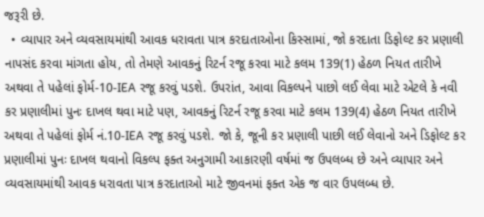જરૂરી છે.
  • વ્યાપાર અને વ્યવસાયમાંથી આવક ધરાવતા પાત્ર કરદાતાઓના કિસ્સામાં, જો કરદાતા ડિફોલ્ટ કર પ્રણાલી નાપસંદ કરવા માંગતા હોય, તો તેમણે આવકનું રિટર્ન રજૂ કરવા માટે કલમ 139(1) હેઠળ નિયત તારીખે અથવા તે પહેલાં ફોર્મ-10-IEA રજૂ કરવું પડશે. ઉપરાંત, આવા વિકલ્પને પાછો લઈ લેવા માટે એટલે કે નવી કર પ્રણાલીમાં પુનઃ દાખલ થવા માટે પણ, આવકનું રિટર્ન રજૂ કરવા માટે કલમ 139(4) હેઠળ નિયત તારીખે અથવા તે પહેલાં ફોર્મ નં.10-IEA રજૂ કરવું પડશે. જો કે, જૂની કર પ્રણાલી પાછી લઈ લેવાનો અને ડિફોલ્ટ કર પ્રણાલીમાં પુનઃ દાખલ થવાનો વિકલ્પ ફક્ત અનુગામી આકારણી વર્ષમાં જ ઉપલબ્ધ છે અને વ્યાપાર અને વ્યવસાયમાંથી આવક ધરાવતા પાત્ર કરદાતાઓ માટે જીવનમાં ફક્ત એક જ વાર ઉપલબ્ધ છે.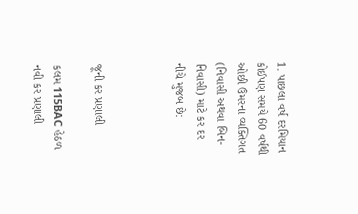1. પાછલા વર્ષ દરમિયાન કોઈપણ સમયે 60 વર્ષથી ઓછી ઉંમરના વ્યક્તિગત (નિવાસી અથવા બિન-નિવાસી) માટે કર દર નીચે મુજબ છે:



જૂની કર પ્રણાલી

કલમ 115BAC હેઠળ નવી કર પ્રણાલી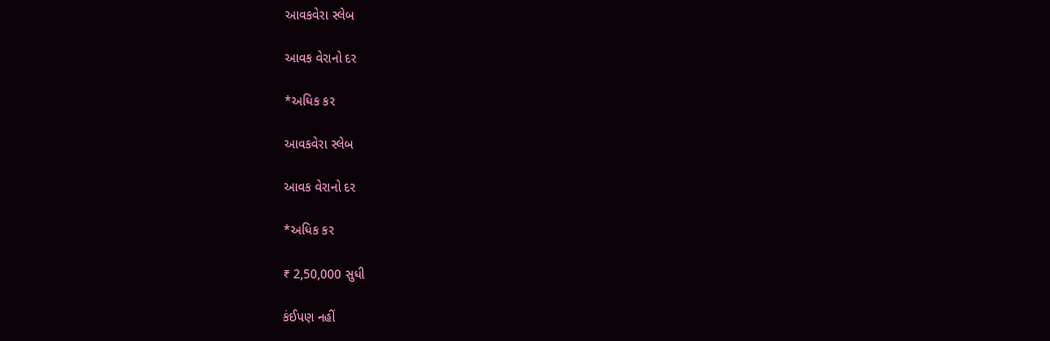આવકવેરા સ્લેબ

આવક વેરાનો દર

*અધિક કર

આવકવેરા સ્લેબ

આવક વેરાનો દર

*અધિક કર

₹ 2,50,000 સુધી

કંઈપણ નહીં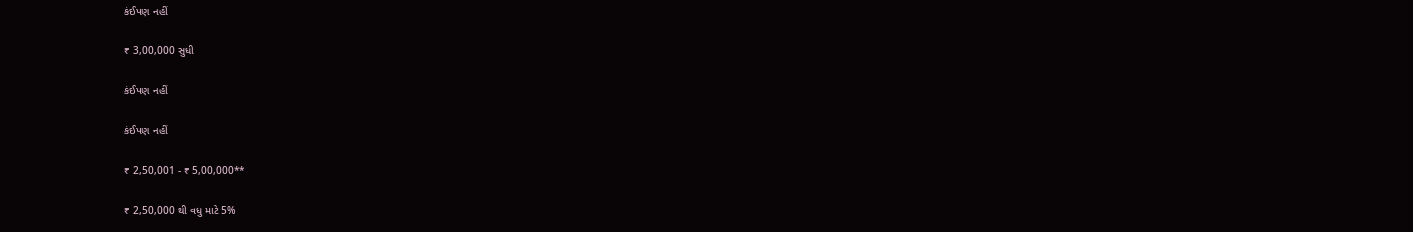કંઈપણ નહીં

₹ 3,00,000 સુધી

કંઈપણ નહીં

કંઈપણ નહીં

₹ 2,50,001 - ₹ 5,00,000**

₹ 2,50,000 થી વધુ માટે 5%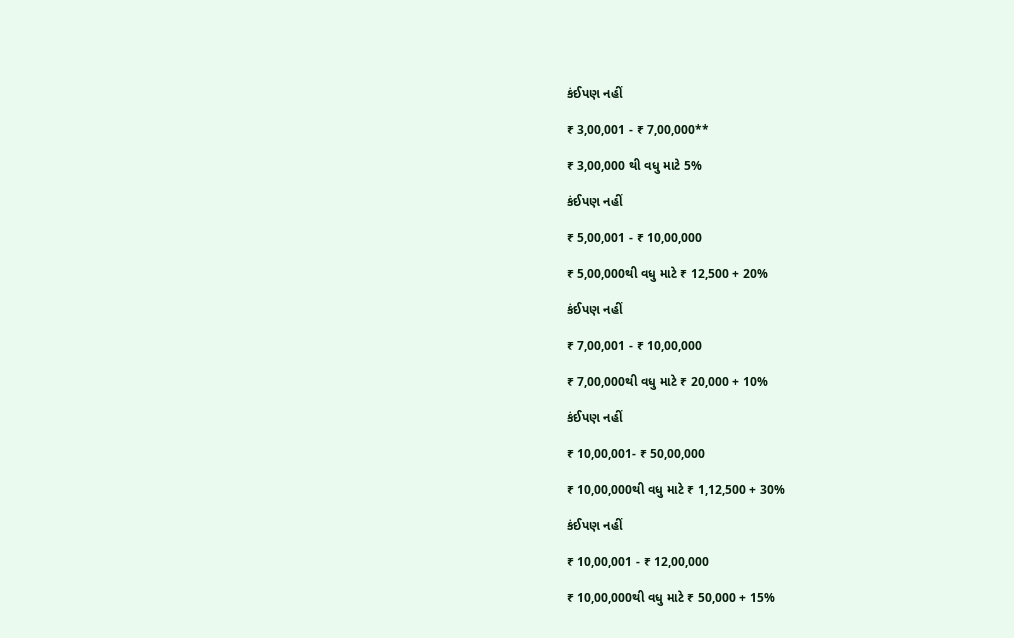કંઈપણ નહીં

₹ 3,00,001 - ₹ 7,00,000**

₹ 3,00,000 થી વધુ માટે 5%

કંઈપણ નહીં

₹ 5,00,001 - ₹ 10,00,000

₹ 5,00,000થી વધુ માટે ₹ 12,500 + 20%

કંઈપણ નહીં

₹ 7,00,001 - ₹ 10,00,000

₹ 7,00,000થી વધુ માટે ₹ 20,000 + 10%

કંઈપણ નહીં

₹ 10,00,001- ₹ 50,00,000

₹ 10,00,000થી વધુ માટે ₹ 1,12,500 + 30%

કંઈપણ નહીં

₹ 10,00,001 - ₹ 12,00,000

₹ 10,00,000થી વધુ માટે ₹ 50,000 + 15%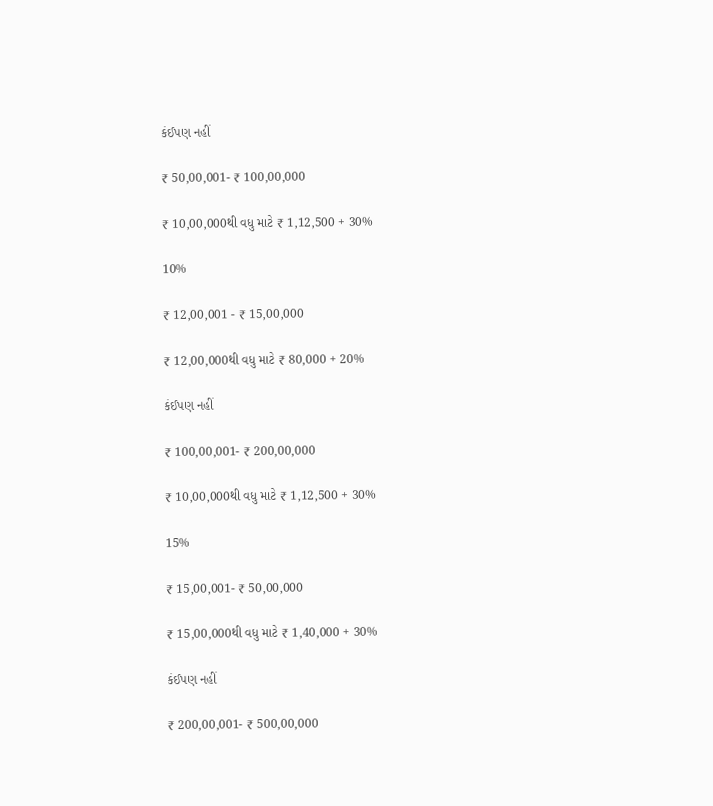કંઈપણ નહીં

₹ 50,00,001- ₹ 100,00,000

₹ 10,00,000થી વધુ માટે ₹ 1,12,500 + 30%

10%

₹ 12,00,001 - ₹ 15,00,000

₹ 12,00,000થી વધુ માટે ₹ 80,000 + 20%

કંઈપણ નહીં

₹ 100,00,001- ₹ 200,00,000

₹ 10,00,000થી વધુ માટે ₹ 1,12,500 + 30%

15%

₹ 15,00,001- ₹ 50,00,000

₹ 15,00,000થી વધુ માટે ₹ 1,40,000 + 30%

કંઈપણ નહીં

₹ 200,00,001- ₹ 500,00,000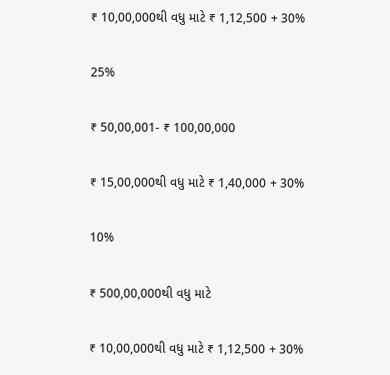₹ 10,00,000થી વધુ માટે ₹ 1,12,500 + 30%

25%

₹ 50,00,001- ₹ 100,00,000

₹ 15,00,000થી વધુ માટે ₹ 1,40,000 + 30%

10%

₹ 500,00,000થી વધુ માટે

₹ 10,00,000થી વધુ માટે ₹ 1,12,500 + 30%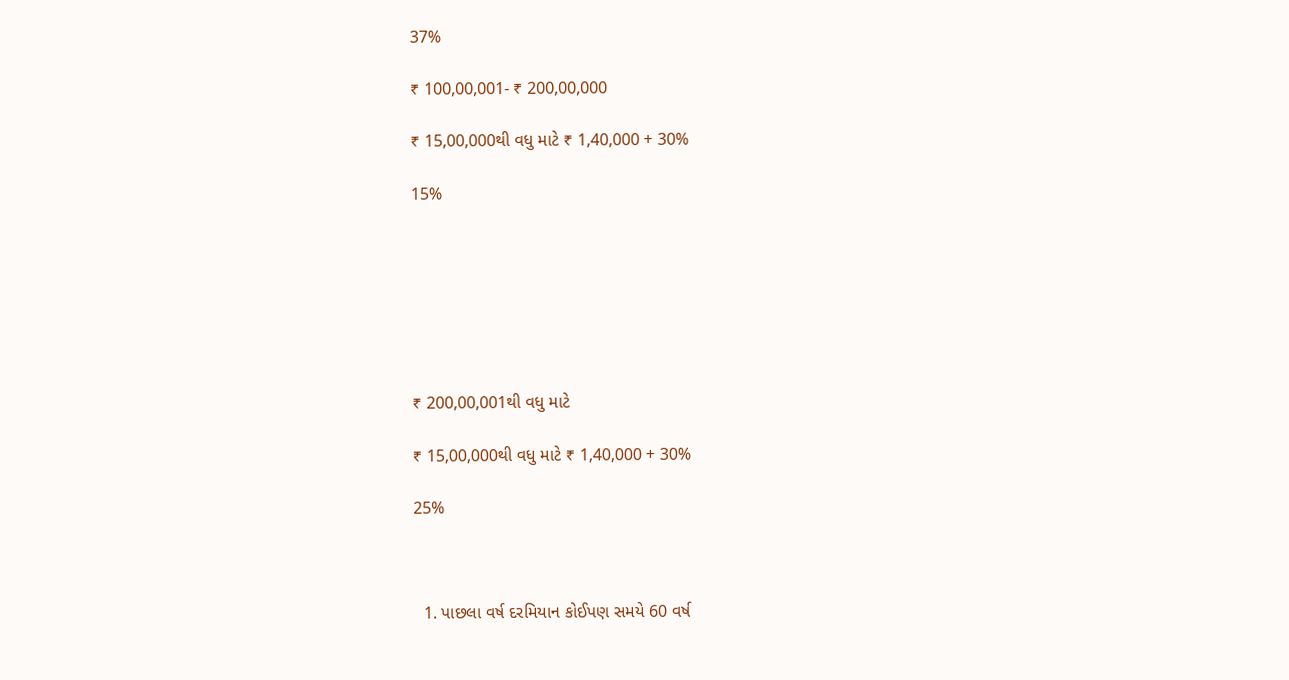37%

₹ 100,00,001- ₹ 200,00,000

₹ 15,00,000થી વધુ માટે ₹ 1,40,000 + 30%

15%







₹ 200,00,001થી વધુ માટે

₹ 15,00,000થી વધુ માટે ₹ 1,40,000 + 30%

25%



  1. પાછલા વર્ષ દરમિયાન કોઈપણ સમયે 60 વર્ષ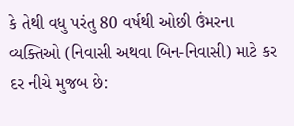કે તેથી વધુ પરંતુ 80 વર્ષથી ઓછી ઉંમરના વ્યક્તિઓ (નિવાસી અથવા બિન-નિવાસી) માટે કર દર નીચે મુજબ છે: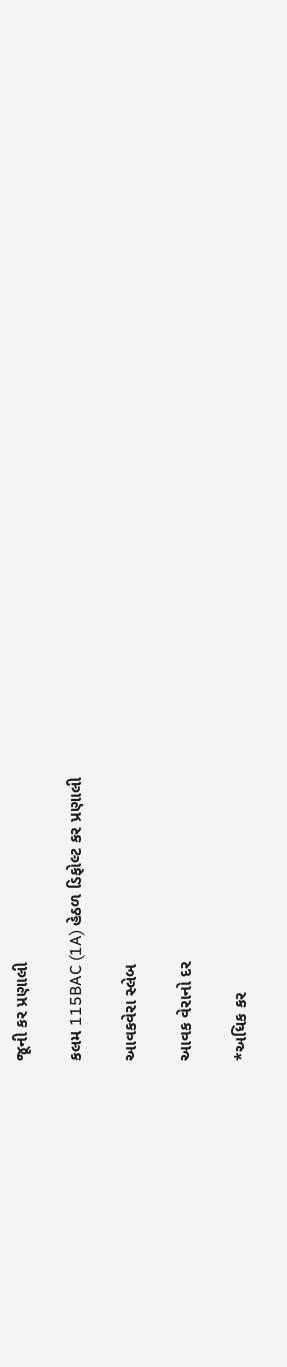જૂની કર પ્રણાલી

કલમ 115BAC (1A) હેઠળ ડિફોલ્ટ કર પ્રણાલી

આવકવેરા સ્લેબ

આવક વેરાનો દર

*અધિક કર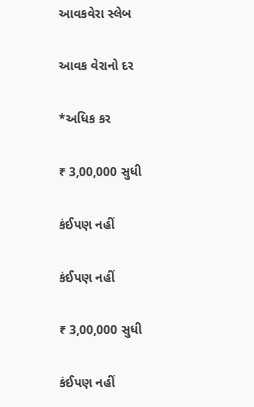આવકવેરા સ્લેબ

આવક વેરાનો દર

*અધિક કર

₹ 3,00,000 સુધી

કંઈપણ નહીં

કંઈપણ નહીં

₹ 3,00,000 સુધી

કંઈપણ નહીં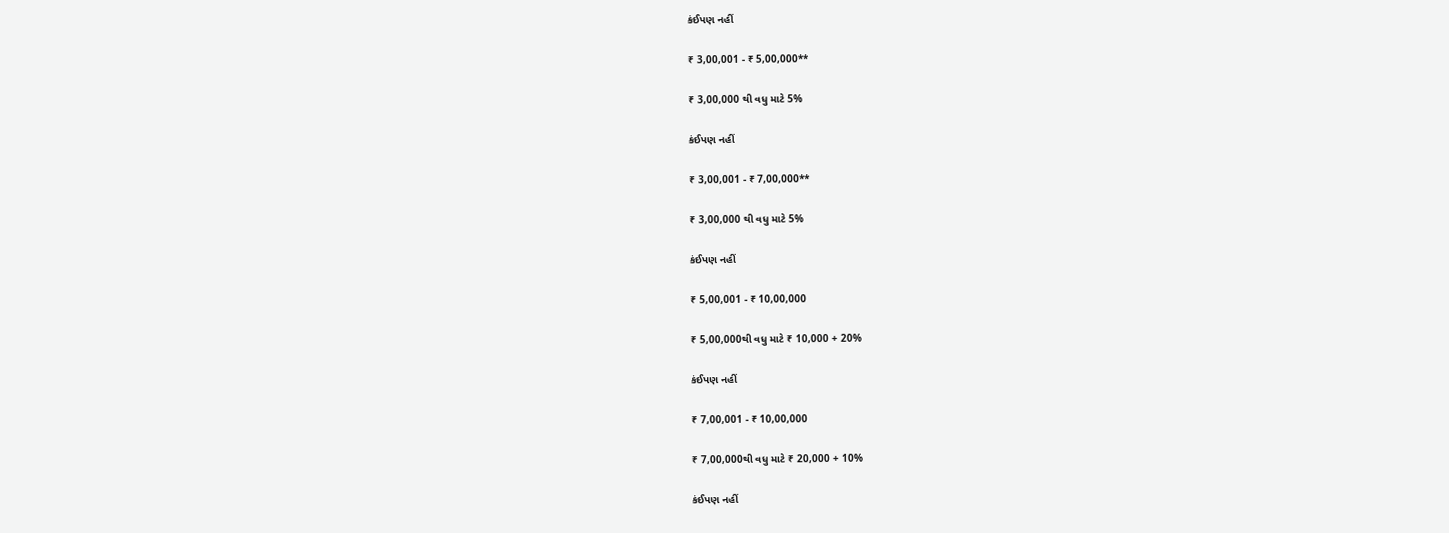કંઈપણ નહીં

₹ 3,00,001 - ₹ 5,00,000**

₹ 3,00,000 થી વધુ માટે 5%

કંઈપણ નહીં

₹ 3,00,001 - ₹ 7,00,000**

₹ 3,00,000 થી વધુ માટે 5%

કંઈપણ નહીં

₹ 5,00,001 - ₹ 10,00,000

₹ 5,00,000થી વધુ માટે ₹ 10,000 + 20%

કંઈપણ નહીં

₹ 7,00,001 - ₹ 10,00,000

₹ 7,00,000થી વધુ માટે ₹ 20,000 + 10%

કંઈપણ નહીં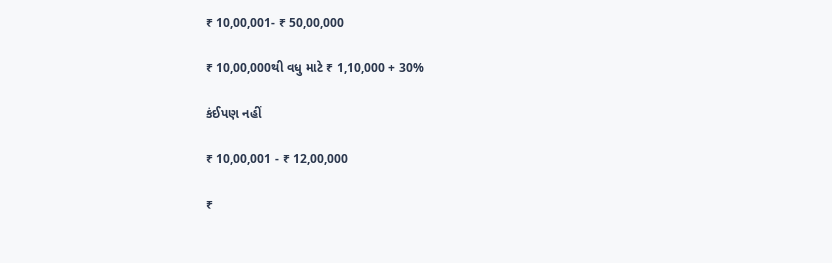₹ 10,00,001- ₹ 50,00,000

₹ 10,00,000થી વધુ માટે ₹ 1,10,000 + 30%

કંઈપણ નહીં

₹ 10,00,001 - ₹ 12,00,000

₹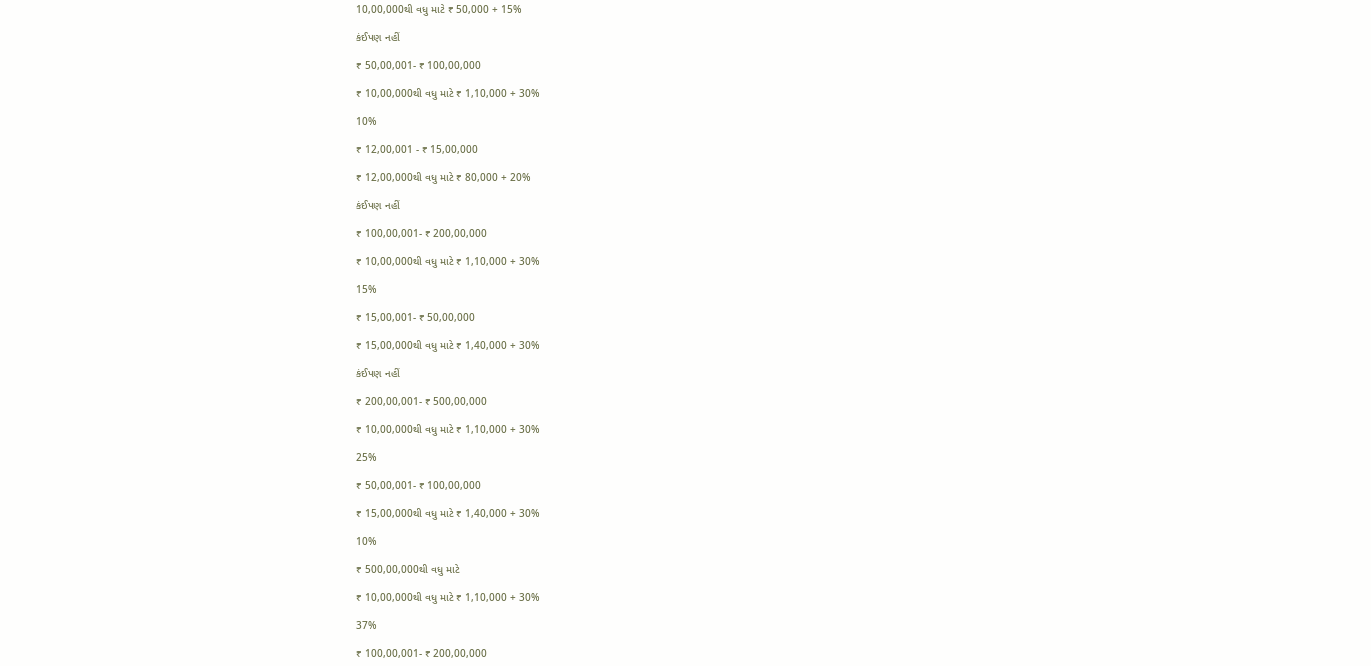10,00,000થી વધુ માટે ₹ 50,000 + 15%

કંઈપણ નહીં

₹ 50,00,001- ₹ 100,00,000

₹ 10,00,000થી વધુ માટે ₹ 1,10,000 + 30%

10%

₹ 12,00,001 - ₹ 15,00,000

₹ 12,00,000થી વધુ માટે ₹ 80,000 + 20%

કંઈપણ નહીં

₹ 100,00,001- ₹ 200,00,000

₹ 10,00,000થી વધુ માટે ₹ 1,10,000 + 30%

15%

₹ 15,00,001- ₹ 50,00,000

₹ 15,00,000થી વધુ માટે ₹ 1,40,000 + 30%

કંઈપણ નહીં

₹ 200,00,001- ₹ 500,00,000

₹ 10,00,000થી વધુ માટે ₹ 1,10,000 + 30%

25%

₹ 50,00,001- ₹ 100,00,000

₹ 15,00,000થી વધુ માટે ₹ 1,40,000 + 30%

10%

₹ 500,00,000થી વધુ માટે

₹ 10,00,000થી વધુ માટે ₹ 1,10,000 + 30%

37%

₹ 100,00,001- ₹ 200,00,000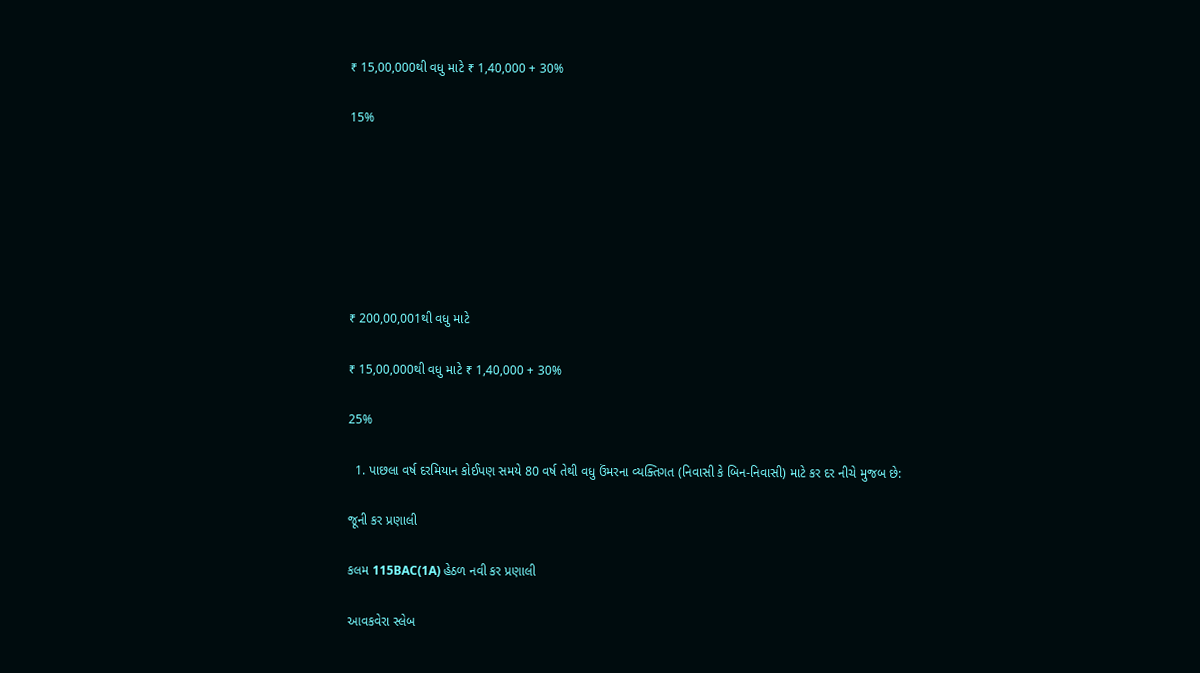₹ 15,00,000થી વધુ માટે ₹ 1,40,000 + 30%

15%







₹ 200,00,001થી વધુ માટે

₹ 15,00,000થી વધુ માટે ₹ 1,40,000 + 30%

25%

  1. પાછલા વર્ષ દરમિયાન કોઈપણ સમયે 80 વર્ષ તેથી વધુ ઉંમરના વ્યક્તિગત (નિવાસી કે બિન-નિવાસી) માટે કર દર નીચે મુજબ છે:

જૂની કર પ્રણાલી

કલમ 115BAC(1A) હેઠળ નવી કર પ્રણાલી

આવકવેરા સ્લેબ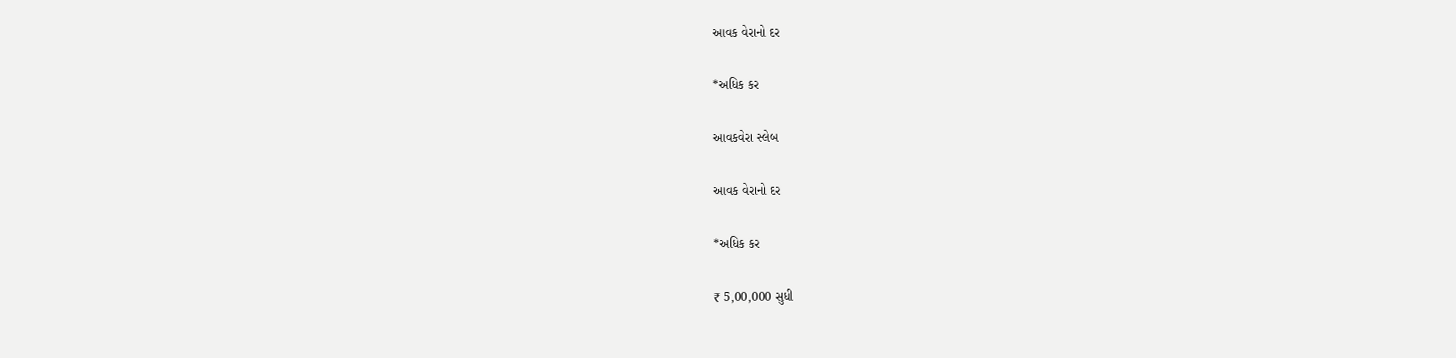આવક વેરાનો દર

*અધિક કર

આવકવેરા સ્લેબ

આવક વેરાનો દર

*અધિક કર

₹ 5,00,000 સુધી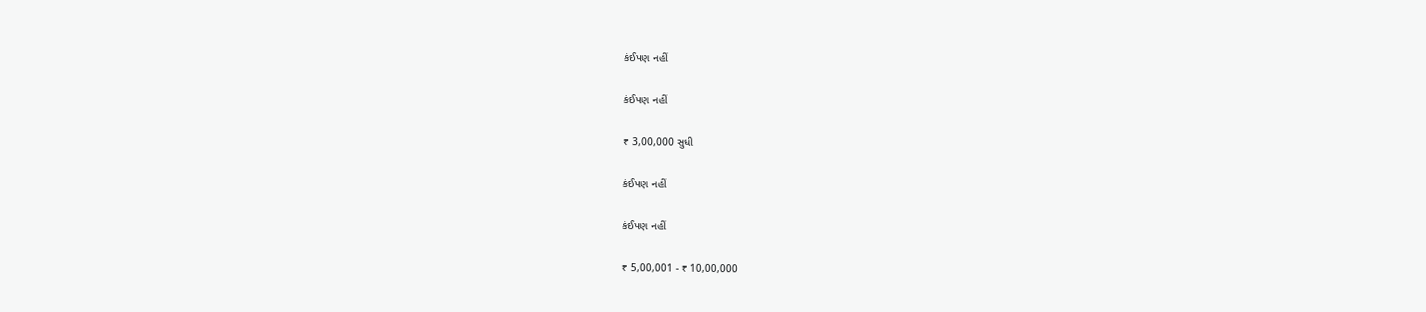કંઈપણ નહીં

કંઈપણ નહીં

₹ 3,00,000 સુધી

કંઈપણ નહીં

કંઈપણ નહીં

₹ 5,00,001 - ₹ 10,00,000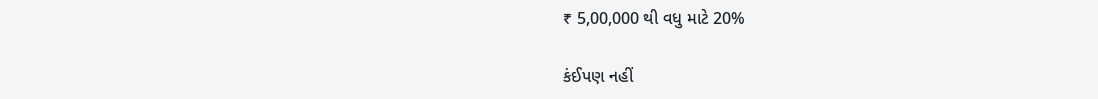₹ 5,00,000 થી વધુ માટે 20%

કંઈપણ નહીં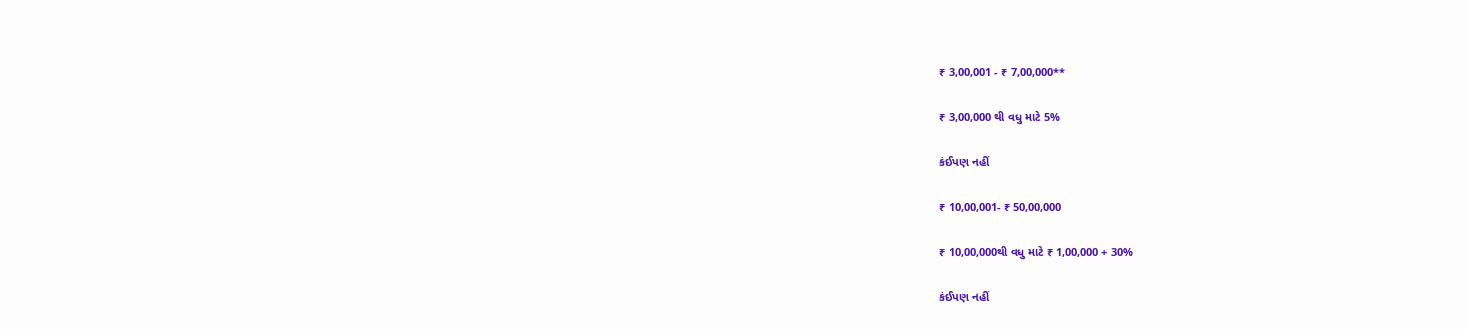₹ 3,00,001 - ₹ 7,00,000**

₹ 3,00,000 થી વધુ માટે 5%

કંઈપણ નહીં

₹ 10,00,001- ₹ 50,00,000

₹ 10,00,000થી વધુ માટે ₹ 1,00,000 + 30%

કંઈપણ નહીં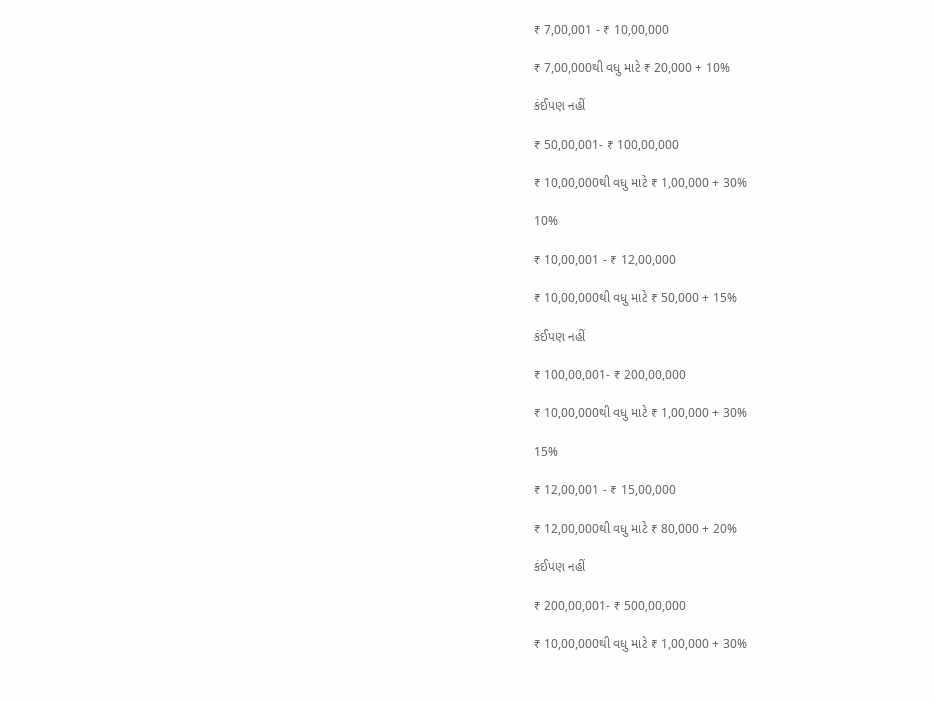₹ 7,00,001 - ₹ 10,00,000

₹ 7,00,000થી વધુ માટે ₹ 20,000 + 10%

કંઈપણ નહીં

₹ 50,00,001- ₹ 100,00,000

₹ 10,00,000થી વધુ માટે ₹ 1,00,000 + 30%

10%

₹ 10,00,001 - ₹ 12,00,000

₹ 10,00,000થી વધુ માટે ₹ 50,000 + 15%

કંઈપણ નહીં

₹ 100,00,001- ₹ 200,00,000

₹ 10,00,000થી વધુ માટે ₹ 1,00,000 + 30%

15%

₹ 12,00,001 - ₹ 15,00,000

₹ 12,00,000થી વધુ માટે ₹ 80,000 + 20%

કંઈપણ નહીં

₹ 200,00,001- ₹ 500,00,000

₹ 10,00,000થી વધુ માટે ₹ 1,00,000 + 30%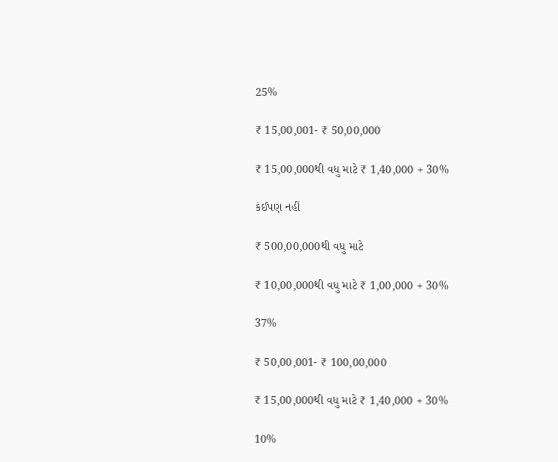25%

₹ 15,00,001- ₹ 50,00,000

₹ 15,00,000થી વધુ માટે ₹ 1,40,000 + 30%

કંઈપણ નહીં

₹ 500,00,000થી વધુ માટે

₹ 10,00,000થી વધુ માટે ₹ 1,00,000 + 30%

37%

₹ 50,00,001- ₹ 100,00,000

₹ 15,00,000થી વધુ માટે ₹ 1,40,000 + 30%

10%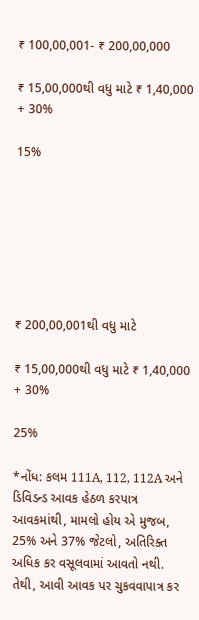₹ 100,00,001- ₹ 200,00,000

₹ 15,00,000થી વધુ માટે ₹ 1,40,000 + 30%

15%







₹ 200,00,001થી વધુ માટે

₹ 15,00,000થી વધુ માટે ₹ 1,40,000 + 30%

25%

*નોંધ: કલમ 111A, 112, 112A અને ડિવિડન્ડ આવક હેઠળ કરપાત્ર આવકમાંથી, મામલો હોય એ મુજબ, 25% અને 37% જેટલો, અતિરિક્ત અધિક કર વસૂલવામાં આવતો નથી. તેથી, આવી આવક પર ચુકવવાપાત્ર કર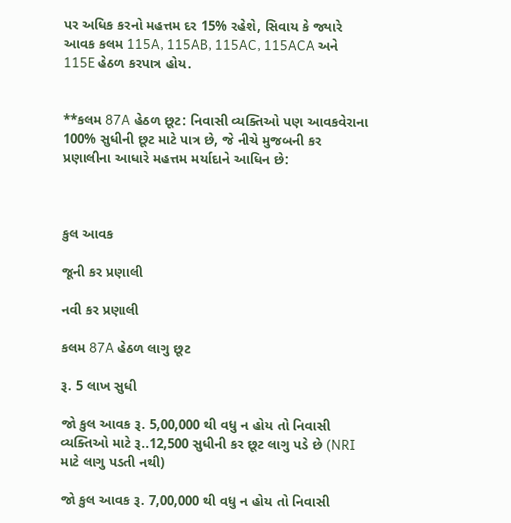પર અધિક કરનો મહત્તમ દર 15% રહેશે, સિવાય કે જ્યારે આવક કલમ 115A, 115AB, 115AC, 115ACA અને 115E હેઠળ કરપાત્ર હોય.


**કલમ 87A હેઠળ છૂટ: નિવાસી વ્યક્તિઓ પણ આવકવેરાના 100% સુધીની છૂટ માટે પાત્ર છે, જે નીચે મુજબની કર પ્રણાલીના આધારે મહત્તમ મર્યાદાને આધિન છે:



કુલ આવક

જૂની કર પ્રણાલી

નવી કર પ્રણાલી

કલમ 87A હેઠળ લાગુ છૂટ

રૂ. 5 લાખ સુધી

જો કુલ આવક રૂ. 5,00,000 થી વધુ ન હોય તો નિવાસી વ્યક્તિઓ માટે રૂ..12,500 સુધીની કર છૂટ લાગુ પડે છે (NRI માટે લાગુ પડતી નથી)

જો કુલ આવક રૂ. 7,00,000 થી વધુ ન હોય તો નિવાસી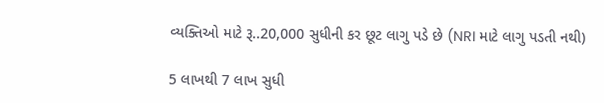વ્યક્તિઓ માટે રૂ..20,000 સુધીની કર છૂટ લાગુ પડે છે (NRI માટે લાગુ પડતી નથી)

5 લાખથી 7 લાખ સુધી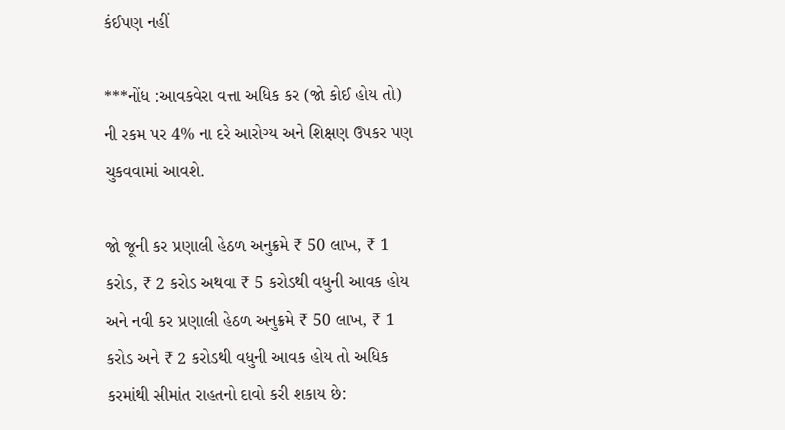કંઈપણ નહીં

***નોંધ :આવકવેરા વત્તા અધિક કર (જો કોઈ હોય તો) ની રકમ પર 4% ના દરે આરોગ્ય અને શિક્ષણ ઉપકર પણ ચુકવવામાં આવશે.

જો જૂની કર પ્રણાલી હેઠળ અનુક્રમે ₹ 50 લાખ, ₹ 1 કરોડ, ₹ 2 કરોડ અથવા ₹ 5 કરોડથી વધુની આવક હોય અને નવી કર પ્રણાલી હેઠળ અનુક્રમે ₹ 50 લાખ, ₹ 1 કરોડ અને ₹ 2 કરોડથી વધુની આવક હોય તો અધિક કરમાંથી સીમાંત રાહતનો દાવો કરી શકાય છે: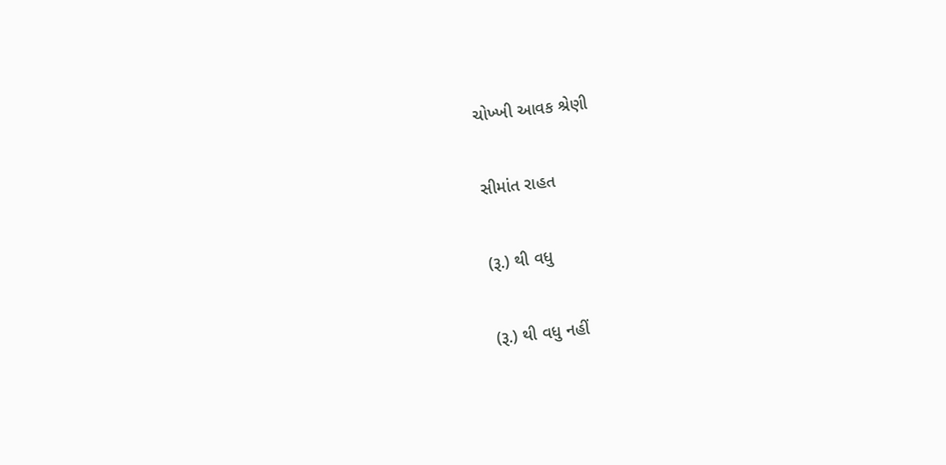ચોખ્ખી આવક શ્રેણી

સીમાંત રાહત

(રૂ.) થી વધુ

(રૂ.) થી વધુ નહીં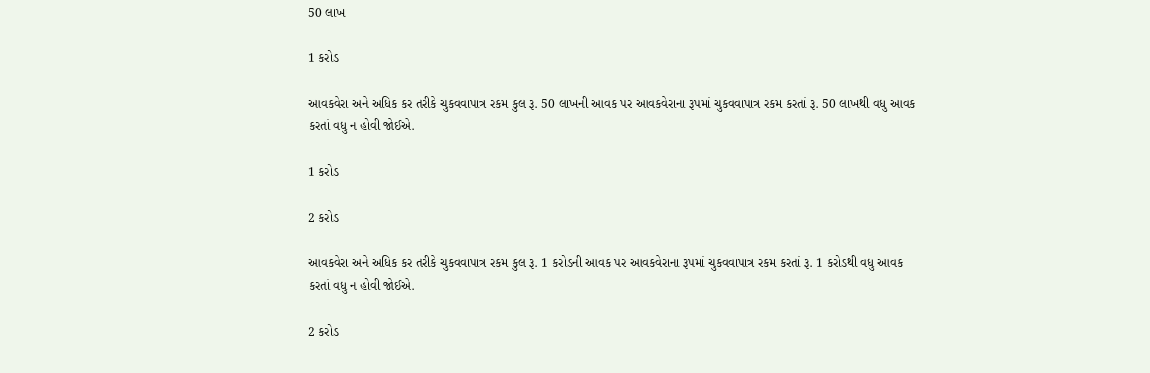50 લાખ

1 કરોડ

આવકવેરા અને અધિક કર તરીકે ચુકવવાપાત્ર રકમ કુલ રૂ. 50 લાખની આવક પર આવકવેરાના રૂપમાં ચુકવવાપાત્ર રકમ કરતાં રૂ. 50 લાખથી વધુ આવક કરતાં વધુ ન હોવી જોઈએ.

1 કરોડ

2 કરોડ

આવકવેરા અને અધિક કર તરીકે ચુકવવાપાત્ર રકમ કુલ રૂ. 1 કરોડની આવક પર આવકવેરાના રૂપમાં ચુકવવાપાત્ર રકમ કરતાં રૂ. 1 કરોડથી વધુ આવક કરતાં વધુ ન હોવી જોઈએ.

2 કરોડ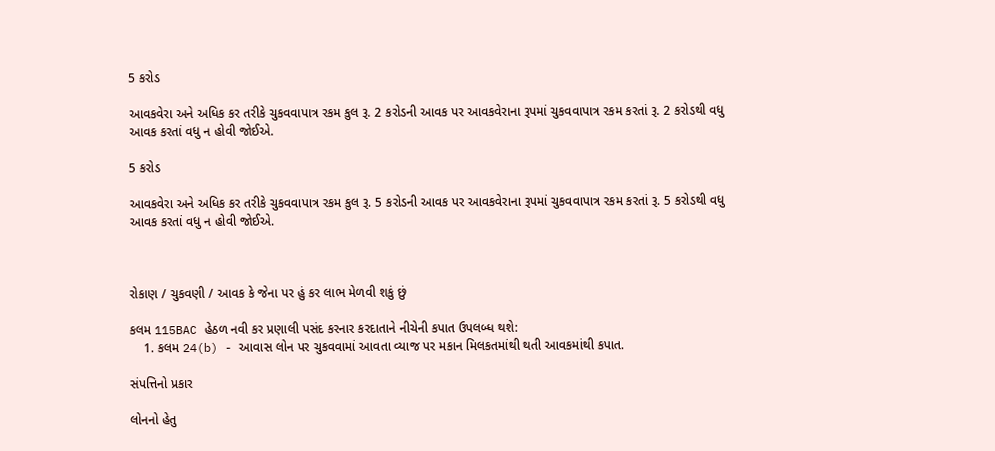5 કરોડ

આવકવેરા અને અધિક કર તરીકે ચુકવવાપાત્ર રકમ કુલ રૂ. 2 કરોડની આવક પર આવકવેરાના રૂપમાં ચુકવવાપાત્ર રકમ કરતાં રૂ. 2 કરોડથી વધુ આવક કરતાં વધુ ન હોવી જોઈએ.

5 કરોડ

આવકવેરા અને અધિક કર તરીકે ચુકવવાપાત્ર રકમ કુલ રૂ. 5 કરોડની આવક પર આવકવેરાના રૂપમાં ચુકવવાપાત્ર રકમ કરતાં રૂ. 5 કરોડથી વધુ આવક કરતાં વધુ ન હોવી જોઈએ.



રોકાણ / ચુકવણી / આવક કે જેના પર હું કર લાભ મેળવી શકું છું

કલમ 115BAC હેઠળ નવી કર પ્રણાલી પસંદ કરનાર કરદાતાને નીચેની કપાત ઉપલબ્ધ થશે:
    1. કલમ 24(b) - આવાસ લોન પર ચુકવવામાં આવતા વ્યાજ પર મકાન મિલકતમાંથી થતી આવકમાંથી કપાત.

સંપત્તિનો પ્રકાર

લોનનો હેતુ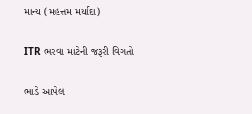માન્ય (મહત્તમ મર્યાદા)

ITR ભરવા માટેની જરૂરી વિગતો

ભાડે આપેલ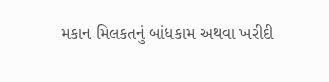મકાન મિલકતનું બાંધકામ અથવા ખરીદી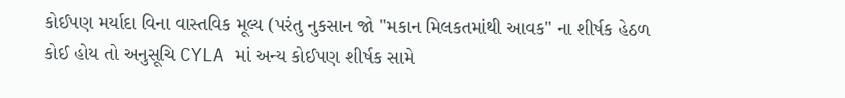કોઈપણ મર્યાદા વિના વાસ્તવિક મૂલ્ય (પરંતુ નુકસાન જો "મકાન મિલકતમાંથી આવક" ના શીર્ષક હેઠળ કોઈ હોય તો અનુસૂચિ CYLA માં અન્ય કોઈપણ શીર્ષક સામે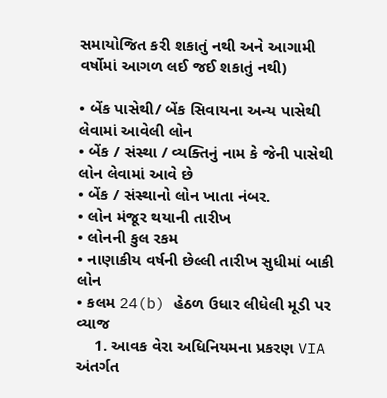સમાયોજિત કરી શકાતું નથી અને આગામી વર્ષોમાં આગળ લઈ જઈ શકાતું નથી)

• બેંક પાસેથી/ બેંક સિવાયના અન્ય પાસેથી લેવામાં આવેલી લોન
• બેંક / સંસ્થા / વ્યક્તિનું નામ કે જેની પાસેથી લોન લેવામાં આવે છે
• બેંક / સંસ્થાનો લોન ખાતા નંબર.
• લોન મંજૂર થયાની તારીખ
• લોનની કુલ રકમ
• નાણાકીય વર્ષની છેલ્લી તારીખ સુધીમાં બાકી લોન
• કલમ 24(b) હેઠળ ઉધાર લીધેલી મૂડી પર વ્યાજ
    1. આવક વેરા અધિનિયમના પ્રકરણ VIA અંતર્ગત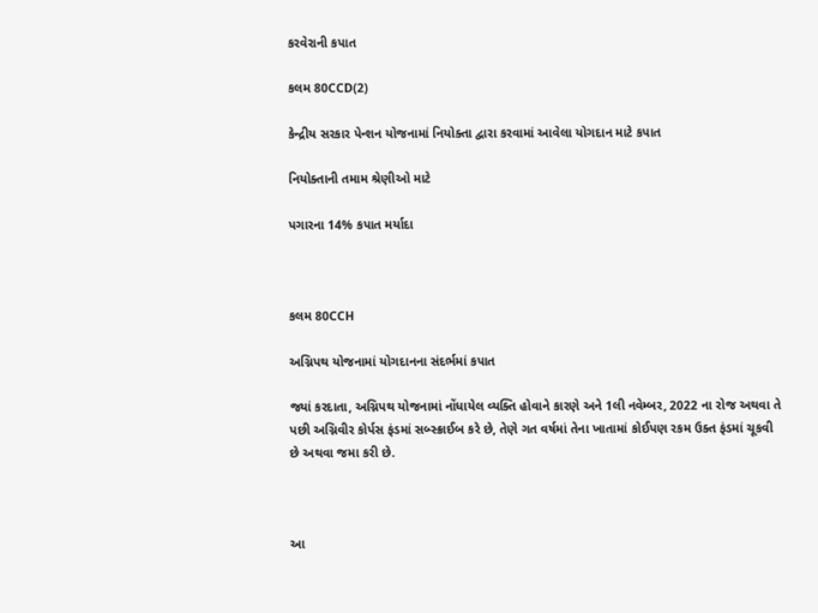કરવેરાની કપાત

કલમ 80CCD(2)

કેન્દ્રીય સરકાર પેન્શન યોજનામાં નિયોક્તા દ્વારા કરવામાં આવેલા યોગદાન માટે કપાત

નિયોક્તાની તમામ શ્રેણીઓ માટે

પગારના 14% કપાત મર્યાદા



કલમ 80CCH

અગ્નિપથ યોજનામાં યોગદાનના સંદર્ભમાં કપાત

જ્યાં કરદાતા, અગ્નિપથ યોજનામાં નોંધાયેલ વ્યક્તિ હોવાને કારણે અને 1લી નવેમ્બર, 2022 ના રોજ અથવા તે પછી અગ્નિવીર કોર્પસ ફંડમાં સબ્સ્ક્રાઈબ કરે છે, તેણે ગત વર્ષમાં તેના ખાતામાં કોઈપણ રકમ ઉક્ત ફંડમાં ચૂકવી છે અથવા જમા કરી છે.



આ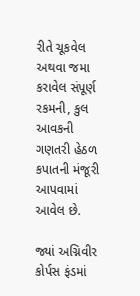રીતે ચૂકવેલ અથવા જમા કરાવેલ સંપૂર્ણ રકમની, કુલ આવકની ગણતરી હેઠળ કપાતની મંજૂરી આપવામાં આવેલ છે.

જ્યાં અગ્નિવીર કોર્પસ ફંડમાં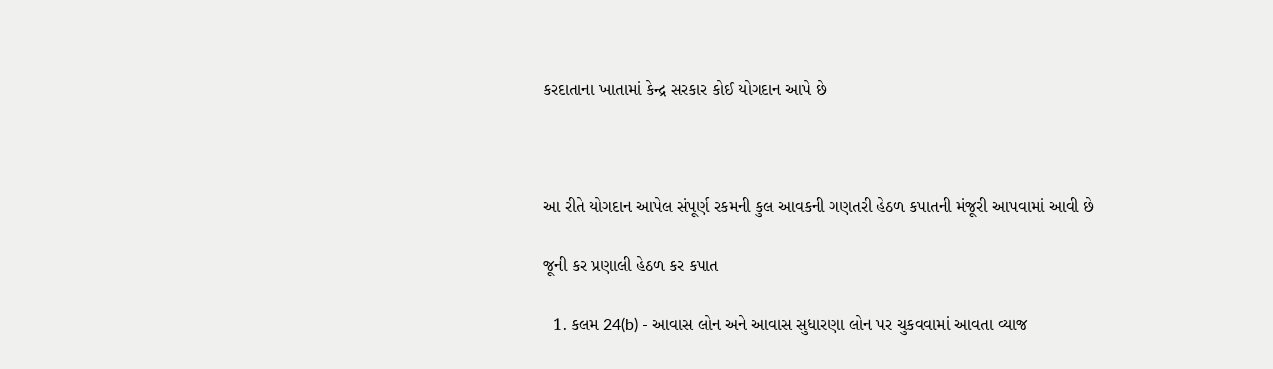કરદાતાના ખાતામાં કેન્દ્ર સરકાર કોઈ યોગદાન આપે છે



આ રીતે યોગદાન આપેલ સંપૂર્ણ રકમની કુલ આવકની ગણતરી હેઠળ કપાતની મંજૂરી આપવામાં આવી છે

જૂની કર પ્રણાલી હેઠળ કર કપાત

  1. કલમ 24(b) - આવાસ લોન અને આવાસ સુધારણા લોન પર ચુકવવામાં આવતા વ્યાજ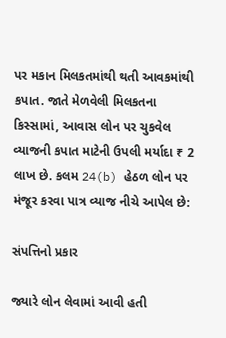પર મકાન મિલકતમાંથી થતી આવકમાંથી કપાત. જાતે મેળવેલી મિલકતના કિસ્સામાં, આવાસ લોન પર ચુકવેલ વ્યાજની કપાત માટેની ઉપલી મર્યાદા ₹ 2 લાખ છે. કલમ 24(b) હેઠળ લોન પર મંજૂર કરવા પાત્ર વ્યાજ નીચે આપેલ છે:

સંપત્તિનો પ્રકાર

જ્યારે લોન લેવામાં આવી હતી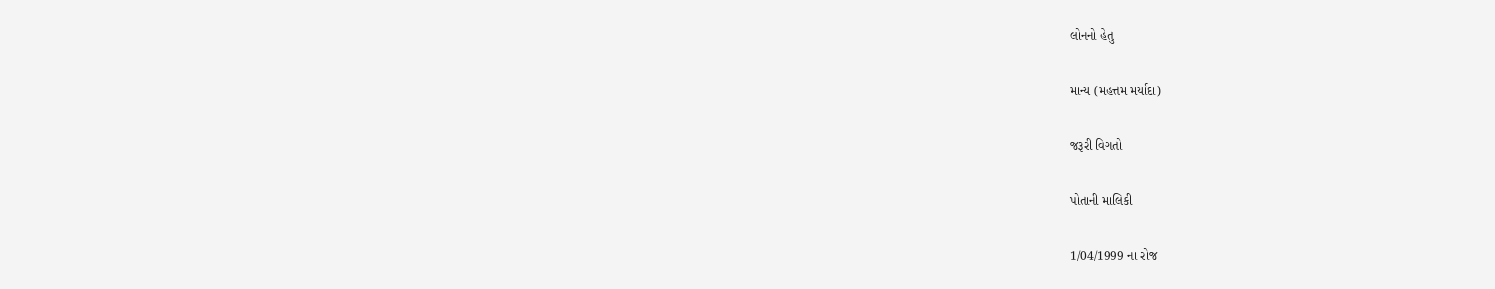લોનનો હેતુ

માન્ય (મહત્તમ મર્યાદા)

જરૂરી વિગતો

પોતાની માલિકી

1/04/1999 ના રોજ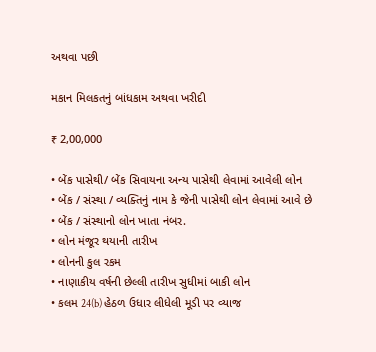અથવા પછી

મકાન મિલકતનું બાંધકામ અથવા ખરીદી

₹ 2,00,000

• બેંક પાસેથી/ બેંક સિવાયના અન્ય પાસેથી લેવામાં આવેલી લોન
• બેંક / સંસ્થા / વ્યક્તિનું નામ કે જેની પાસેથી લોન લેવામાં આવે છે
• બેંક / સંસ્થાનો લોન ખાતા નંબર.
• લોન મંજૂર થયાની તારીખ
• લોનની કુલ રકમ
• નાણાકીય વર્ષની છેલ્લી તારીખ સુધીમાં બાકી લોન
• કલમ 24(b) હેઠળ ઉધાર લીધેલી મૂડી પર વ્યાજ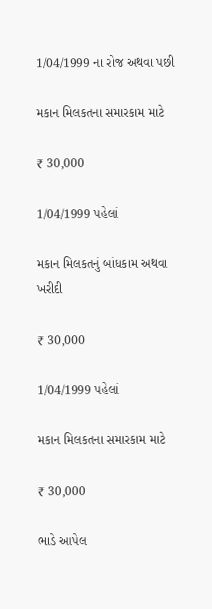1/04/1999 ના રોજ અથવા પછી

મકાન મિલકતના સમારકામ માટે

₹ 30,000

1/04/1999 પહેલાં

મકાન મિલકતનું બાંધકામ અથવા ખરીદી

₹ 30,000

1/04/1999 પહેલાં

મકાન મિલકતના સમારકામ માટે

₹ 30,000

ભાડે આપેલ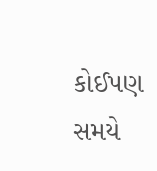કોઈપણ સમયે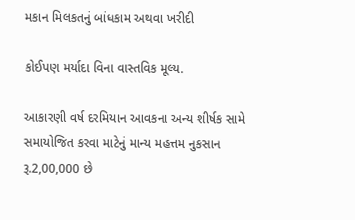મકાન મિલકતનું બાંધકામ અથવા ખરીદી

કોઈપણ મર્યાદા વિના વાસ્તવિક મૂલ્ય.

આકારણી વર્ષ દરમિયાન આવકના અન્ય શીર્ષક સામે સમાયોજિત કરવા માટેનું માન્ય મહત્તમ નુકસાન રૂ.2,00,000 છે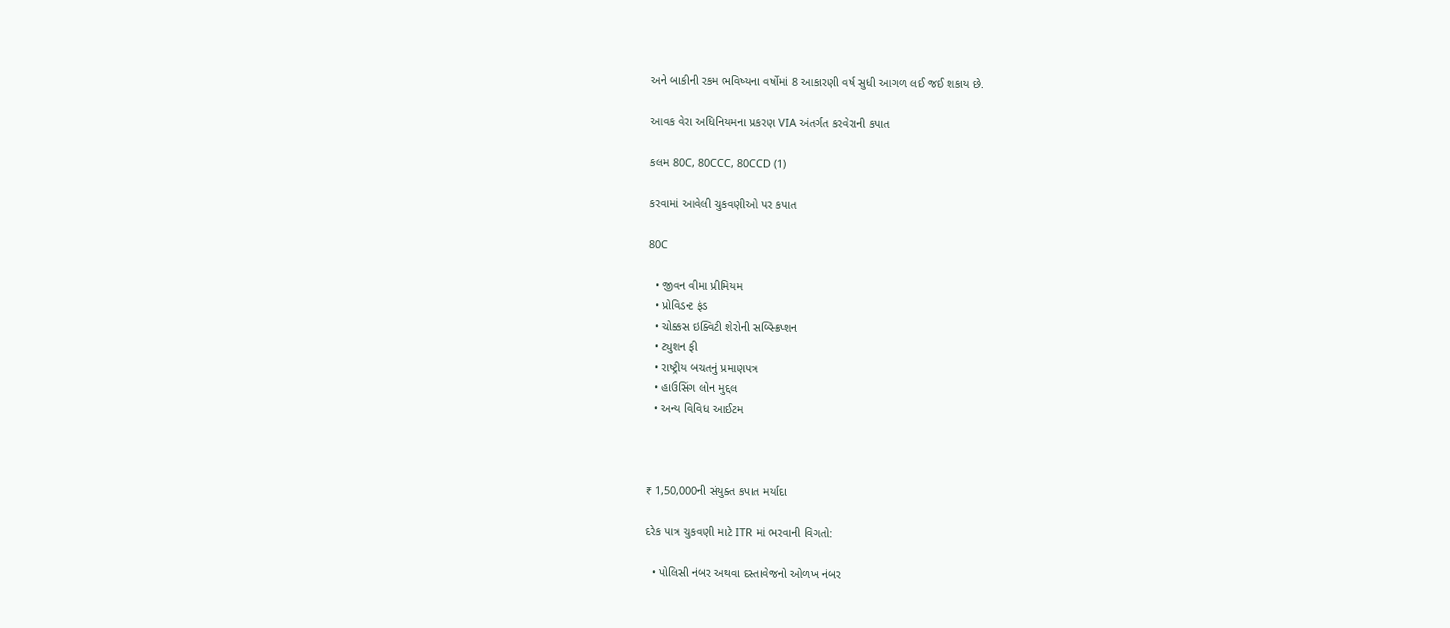અને બાકીની રકમ ભવિષ્યના વર્ષોમાં 8 આકારણી વર્ષ સુધી આગળ લઈ જઈ શકાય છે.

આવક વેરા અધિનિયમના પ્રકરણ VIA અંતર્ગત કરવેરાની કપાત

કલમ 80C, 80CCC, 80CCD (1)

કરવામાં આવેલી ચુકવણીઓ પર કપાત

80C

  • જીવન વીમા પ્રીમિયમ
  • પ્રોવિડન્ટ ફંડ
  • ચોક્કસ ઇક્વિટી શેરોની સબ્સ્ક્રિપ્શન
  • ટ્યુશન ફી
  • રાષ્ટ્રીય બચતનું પ્રમાણપત્ર
  • હાઉસિંગ લોન મુદ્દલ
  • અન્ય વિવિધ આઈટમ



₹ 1,50,000ની સંયુક્ત કપાત મર્યાદા

દરેક પાત્ર ચુકવણી માટે ITR માં ભરવાની વિગતો:

  • પોલિસી નંબર અથવા દસ્તાવેજનો ઓળખ નંબર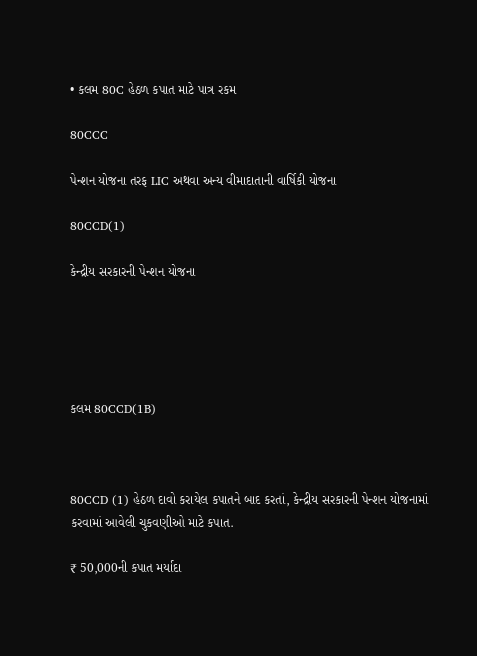• કલમ 80C હેઠળ કપાત માટે પાત્ર રકમ

80CCC

પેન્શન યોજના તરફ LIC અથવા અન્ય વીમાદાતાની વાર્ષિકી યોજના

80CCD(1)

કેન્દ્રીય સરકારની પેન્શન યોજના





કલમ 80CCD(1B)



80CCD (1) હેઠળ દાવો કરાયેલ કપાતને બાદ કરતાં, કેન્દ્રીય સરકારની પેન્શન યોજનામાં કરવામાં આવેલી ચુકવણીઓ માટે કપાત.

₹ 50,000ની કપાત મર્યાદા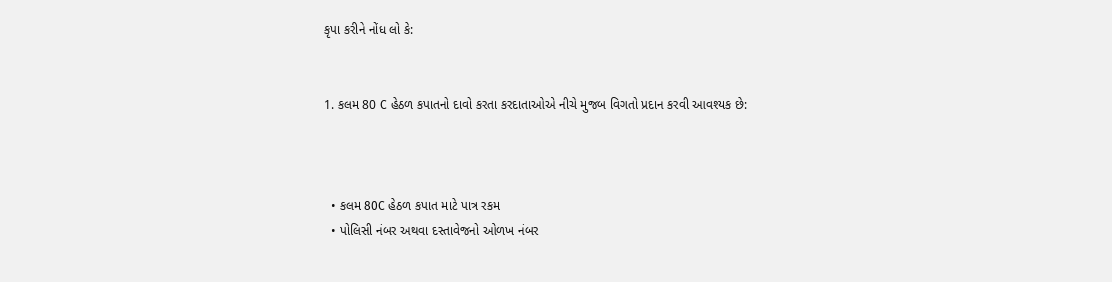કૃપા કરીને નોંધ લો કે:


1. કલમ 80 C હેઠળ કપાતનો દાવો કરતા કરદાતાઓએ નીચે મુજબ વિગતો પ્રદાન કરવી આવશ્યક છે:



  • કલમ 80C હેઠળ કપાત માટે પાત્ર રકમ
  • પોલિસી નંબર અથવા દસ્તાવેજનો ઓળખ નંબર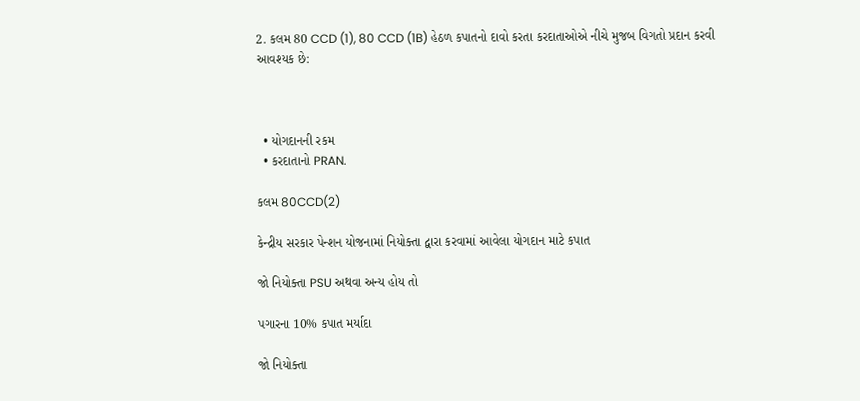2. કલમ 80 CCD (1), 80 CCD (1B) હેઠળ કપાતનો દાવો કરતા કરદાતાઓએ નીચે મુજબ વિગતો પ્રદાન કરવી આવશ્યક છે:



  • યોગદાનની રકમ
  • કરદાતાનો PRAN.

કલમ 80CCD(2)

કેન્દ્રીય સરકાર પેન્શન યોજનામાં નિયોક્તા દ્વારા કરવામાં આવેલા યોગદાન માટે કપાત

જો નિયોક્તા PSU અથવા અન્ય હોય તો

પગારના 10% કપાત મર્યાદા

જો નિયોક્તા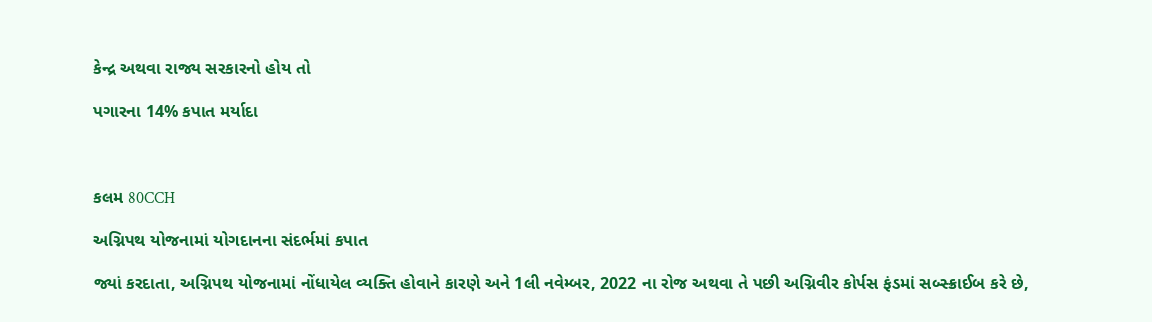કેન્દ્ર અથવા રાજ્ય સરકારનો હોય તો

પગારના 14% કપાત મર્યાદા



કલમ 80CCH

અગ્નિપથ યોજનામાં યોગદાનના સંદર્ભમાં કપાત

જ્યાં કરદાતા, અગ્નિપથ યોજનામાં નોંધાયેલ વ્યક્તિ હોવાને કારણે અને 1લી નવેમ્બર, 2022 ના રોજ અથવા તે પછી અગ્નિવીર કોર્પસ ફંડમાં સબ્સ્ક્રાઈબ કરે છે,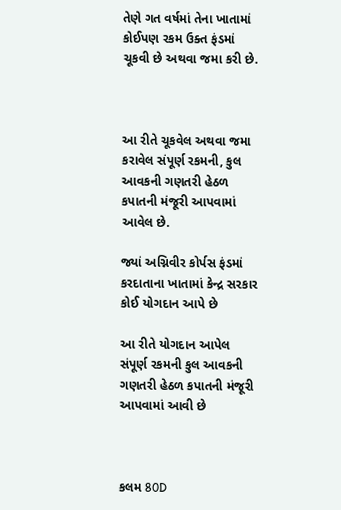તેણે ગત વર્ષમાં તેના ખાતામાં કોઈપણ રકમ ઉક્ત ફંડમાં ચૂકવી છે અથવા જમા કરી છે.



આ રીતે ચૂકવેલ અથવા જમા કરાવેલ સંપૂર્ણ રકમની, કુલ આવકની ગણતરી હેઠળ કપાતની મંજૂરી આપવામાં આવેલ છે.

જ્યાં અગ્નિવીર કોર્પસ ફંડમાં કરદાતાના ખાતામાં કેન્દ્ર સરકાર કોઈ યોગદાન આપે છે

આ રીતે યોગદાન આપેલ સંપૂર્ણ રકમની કુલ આવકની ગણતરી હેઠળ કપાતની મંજૂરી આપવામાં આવી છે



કલમ 80D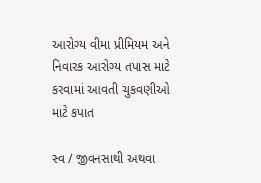આરોગ્ય વીમા પ્રીમિયમ અને નિવારક આરોગ્ય તપાસ માટે કરવામાં આવતી ચુકવણીઓ માટે કપાત

સ્વ / જીવનસાથી અથવા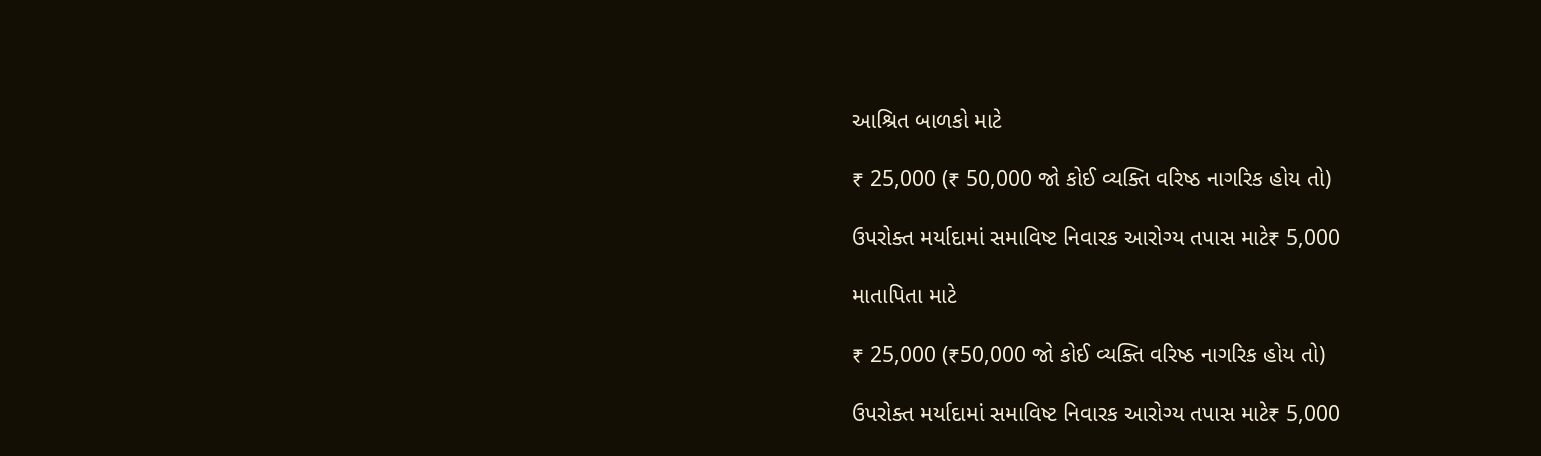આશ્રિત બાળકો માટે

₹ 25,000 (₹ 50,000 જો કોઈ વ્યક્તિ વરિષ્ઠ નાગરિક હોય તો)

ઉપરોક્ત મર્યાદામાં સમાવિષ્ટ નિવારક આરોગ્ય તપાસ માટે₹ 5,000

માતાપિતા માટે

₹ 25,000 (₹50,000 જો કોઈ વ્યક્તિ વરિષ્ઠ નાગરિક હોય તો)

ઉપરોક્ત મર્યાદામાં સમાવિષ્ટ નિવારક આરોગ્ય તપાસ માટે₹ 5,000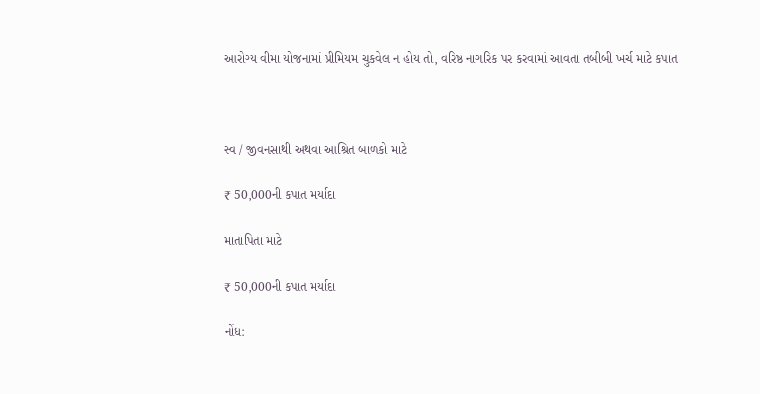આરોગ્ય વીમા યોજનામાં પ્રીમિયમ ચુકવેલ ન હોય તો, વરિષ્ઠ નાગરિક પર કરવામાં આવતા તબીબી ખર્ચ માટે કપાત



સ્વ / જીવનસાથી અથવા આશ્રિત બાળકો માટે

₹ 50,000ની કપાત મર્યાદા

માતાપિતા માટે

₹ 50,000ની કપાત મર્યાદા

નોંધ: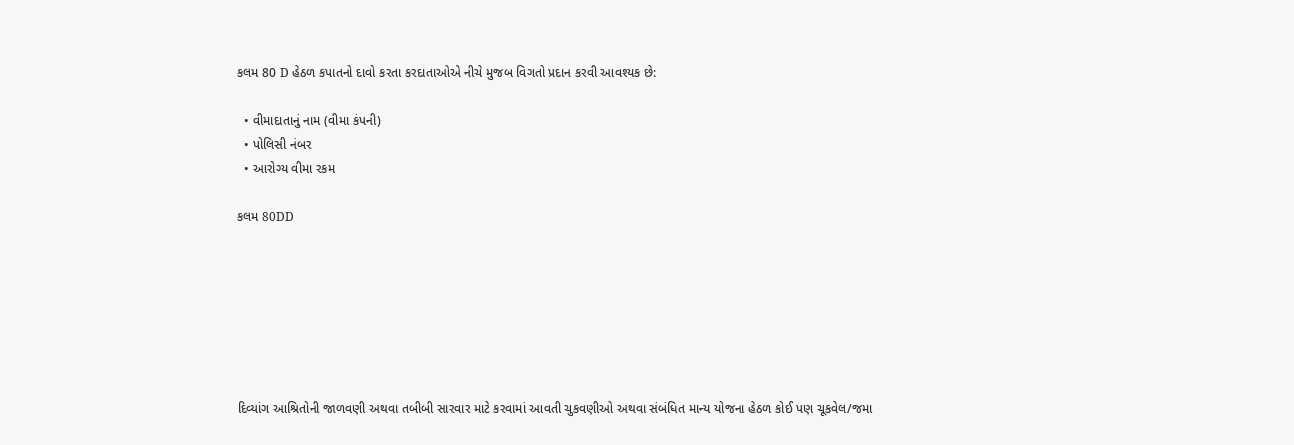કલમ 80 D હેઠળ કપાતનો દાવો કરતા કરદાતાઓએ નીચે મુજબ વિગતો પ્રદાન કરવી આવશ્યક છે:

  • વીમાદાતાનું નામ (વીમા કંપની)
  • પોલિસી નંબર
  • આરોગ્ય વીમા રકમ

કલમ 80DD







દિવ્યાંગ આશ્રિતોની જાળવણી અથવા તબીબી સારવાર માટે કરવામાં આવતી ચુકવણીઓ અથવા સંબંધિત માન્ય યોજના હેઠળ કોઈ પણ ચૂકવેલ/જમા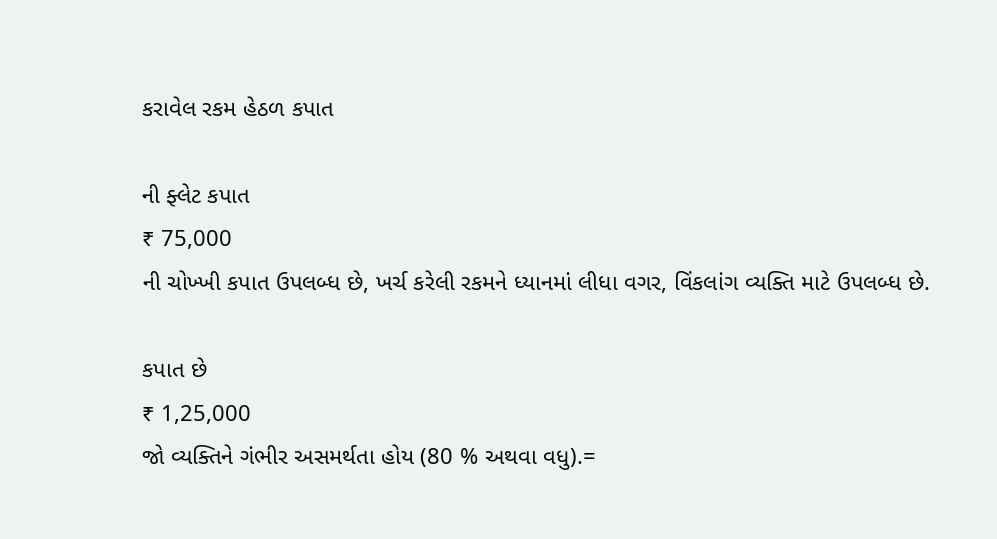કરાવેલ રકમ હેઠળ કપાત

ની ફ્લેટ કપાત
₹ 75,000
ની ચોખ્ખી કપાત ઉપલબ્ધ છે, ખર્ચ કરેલી રકમને ધ્યાનમાં લીધા વગર, વિંકલાંગ વ્યક્તિ માટે ઉપલબ્ધ છે.

કપાત છે
₹ 1,25,000
જો વ્યક્તિને ગંભીર અસમર્થતા હોય (80 % અથવા વધુ).=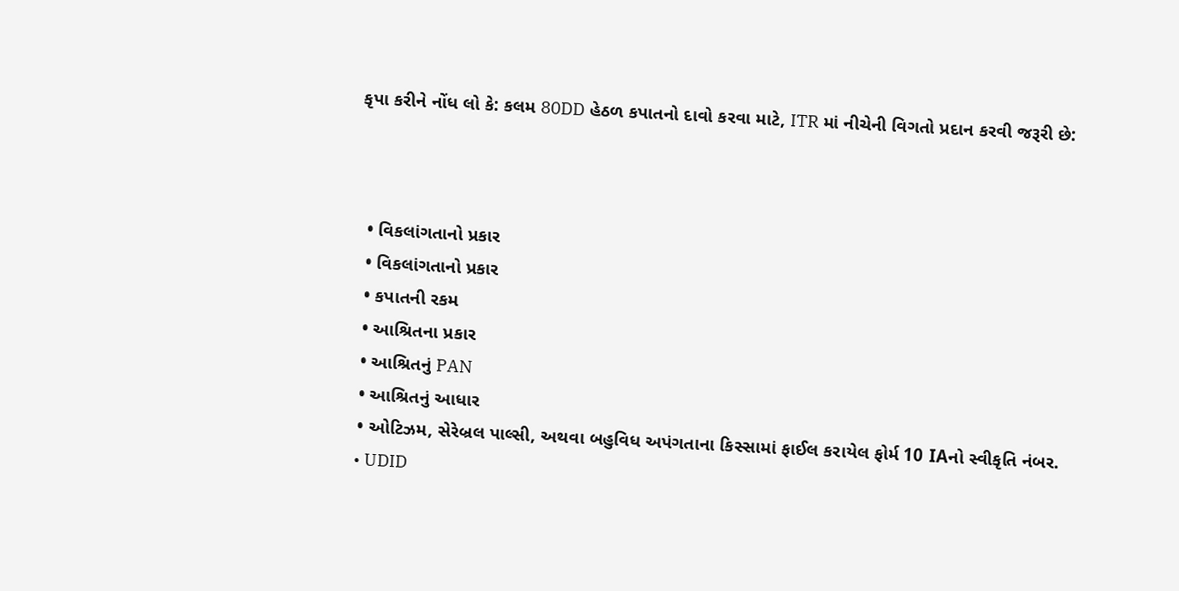કૃપા કરીને નોંધ લો કે: કલમ 80DD હેઠળ કપાતનો દાવો કરવા માટે, ITR માં નીચેની વિગતો પ્રદાન કરવી જરૂરી છે:



  • વિકલાંગતાનો પ્રકાર
  • વિકલાંગતાનો પ્રકાર
  • કપાતની રકમ
  • આશ્રિતના પ્રકાર
  • આશ્રિતનું PAN
  • આશ્રિતનું આધાર
  • ઓટિઝમ, સેરેબ્રલ પાલ્સી, અથવા બહુવિધ અપંગતાના કિસ્સામાં ફાઈલ કરાયેલ ફોર્મ 10 IAનો સ્વીકૃતિ નંબર.
  • UDID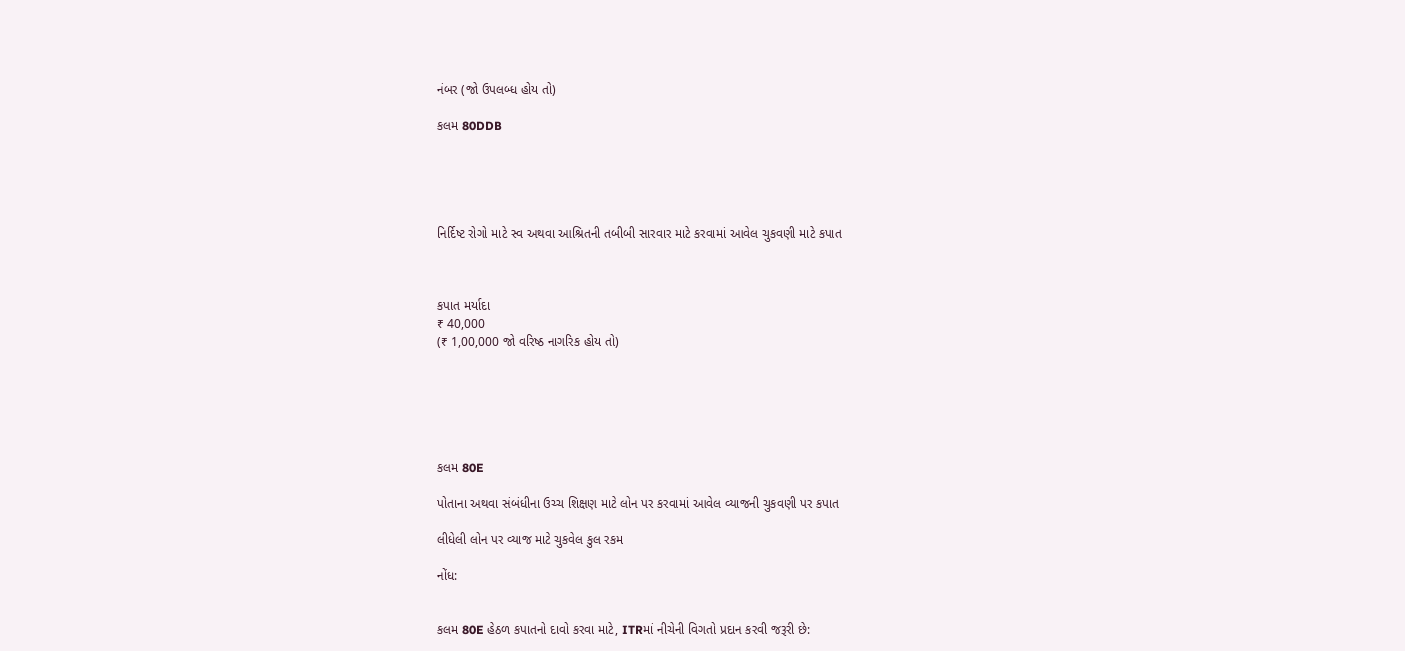નંબર (જો ઉપલબ્ધ હોય તો)

કલમ 80DDB





નિર્દિષ્ટ રોગો માટે સ્વ અથવા આશ્રિતની તબીબી સારવાર માટે કરવામાં આવેલ ચુકવણી માટે કપાત



કપાત મર્યાદા
₹ 40,000
(₹ 1,00,000 જો વરિષ્ઠ નાગરિક હોય તો)






કલમ 80E

પોતાના અથવા સંબંધીના ઉચ્ચ શિક્ષણ માટે લોન પર કરવામાં આવેલ વ્યાજની ચુકવણી પર કપાત

લીધેલી લોન પર વ્યાજ માટે ચુકવેલ કુલ રકમ

નોંધ:


કલમ 80E હેઠળ કપાતનો દાવો કરવા માટે, ITRમાં નીચેની વિગતો પ્રદાન કરવી જરૂરી છે: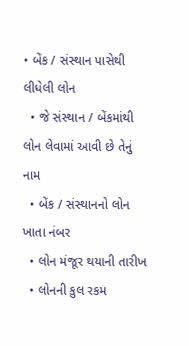• બેંક / સંસ્થાન પાસેથી લીધેલી લોન
  • જે સંસ્થાન / બેંકમાંથી લોન લેવામાં આવી છે તેનું નામ
  • બેંક / સંસ્થાનનો લોન ખાતા નંબર
  • લોન મંજૂર થયાની તારીખ
  • લોનની કુલ રકમ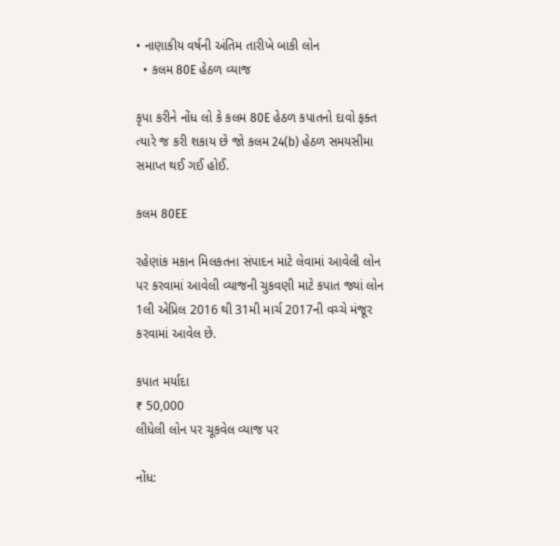• નાણાકીય વર્ષની અંતિમ તારીખે બાકી લોન
  • કલમ 80E હેઠળ વ્યાજ

કૃપા કરીને નોંધ લો કે કલમ 80E હેઠળ કપાતનો દાવો ફક્ત ત્યારે જ કરી શકાય છે જો કલમ 24(b) હેઠળ સમયસીમા સમાપ્ત થઈ ગઈ હોઈ.

કલમ 80EE

રહેણાંક મકાન મિલકતના સંપાદન માટે લેવામાં આવેલી લોન પર કરવામાં આવેલી વ્યાજની ચુકવણી માટે કપાત જ્યાં લોન 1લી એપ્રિલ 2016 થી 31મી માર્ચ 2017ની વચ્ચે મંજૂર કરવામાં આવેલ છે.

કપાત મર્યાદા
₹ 50,000
લીધેલી લોન પર ચૂકવેલ વ્યાજ પર

નોંધ: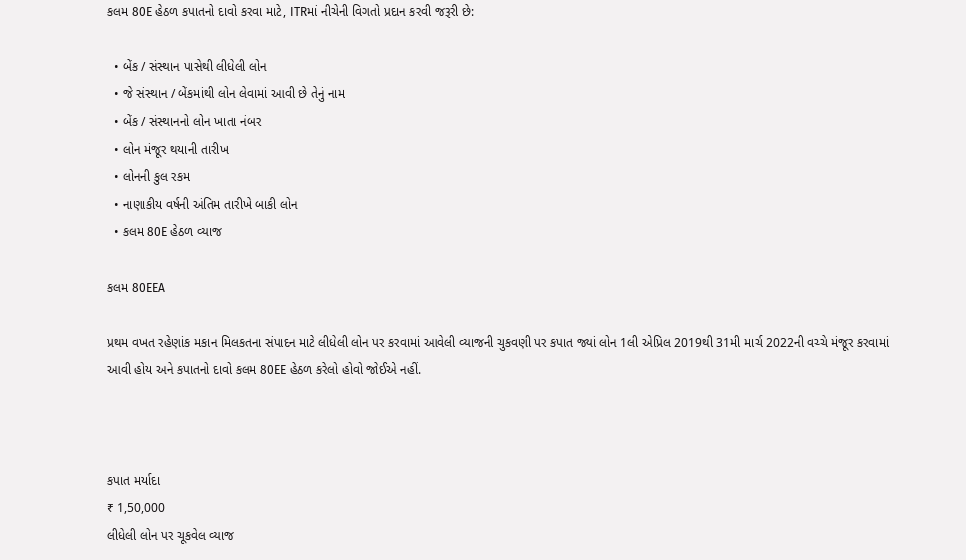કલમ 80E હેઠળ કપાતનો દાવો કરવા માટે, ITRમાં નીચેની વિગતો પ્રદાન કરવી જરૂરી છે:

  • બેંક / સંસ્થાન પાસેથી લીધેલી લોન
  • જે સંસ્થાન / બેંકમાંથી લોન લેવામાં આવી છે તેનું નામ
  • બેંક / સંસ્થાનનો લોન ખાતા નંબર
  • લોન મંજૂર થયાની તારીખ
  • લોનની કુલ રકમ
  • નાણાકીય વર્ષની અંતિમ તારીખે બાકી લોન
  • કલમ 80E હેઠળ વ્યાજ

કલમ 80EEA

પ્રથમ વખત રહેણાંક મકાન મિલકતના સંપાદન માટે લીધેલી લોન પર કરવામાં આવેલી વ્યાજની ચુકવણી પર કપાત જ્યાં લોન 1લી એપ્રિલ 2019થી 31મી માર્ચ 2022ની વચ્ચે મંજૂર કરવામાં આવી હોય અને કપાતનો દાવો કલમ 80EE હેઠળ કરેલો હોવો જોઈએ નહીં.



કપાત મર્યાદા
₹ 1,50,000
લીધેલી લોન પર ચૂકવેલ વ્યાજ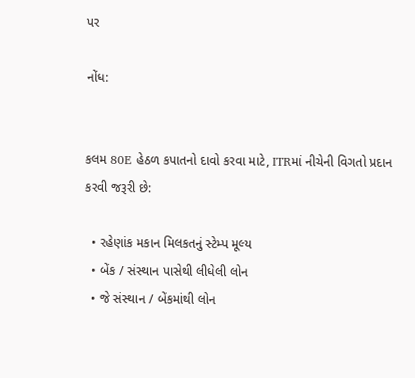પર

નોંધ:


કલમ 80E હેઠળ કપાતનો દાવો કરવા માટે, ITRમાં નીચેની વિગતો પ્રદાન કરવી જરૂરી છે:

  • રહેણાંક મકાન મિલકતનું સ્ટેમ્પ મૂલ્ય
  • બેંક / સંસ્થાન પાસેથી લીધેલી લોન
  • જે સંસ્થાન / બેંકમાંથી લોન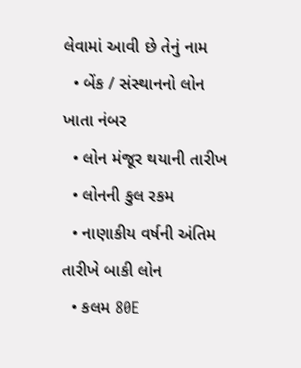લેવામાં આવી છે તેનું નામ
  • બેંક / સંસ્થાનનો લોન ખાતા નંબર
  • લોન મંજૂર થયાની તારીખ
  • લોનની કુલ રકમ
  • નાણાકીય વર્ષની અંતિમ તારીખે બાકી લોન
  • કલમ 80E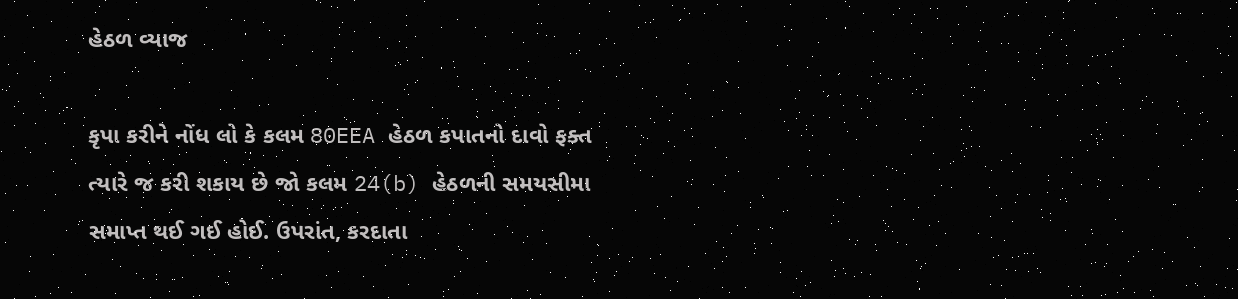હેઠળ વ્યાજ

કૃપા કરીને નોંધ લો કે કલમ 80EEA હેઠળ કપાતનો દાવો ફક્ત ત્યારે જ કરી શકાય છે જો કલમ 24(b) હેઠળની સમયસીમા સમાપ્ત થઈ ગઈ હોઈ. ઉપરાંત, કરદાતા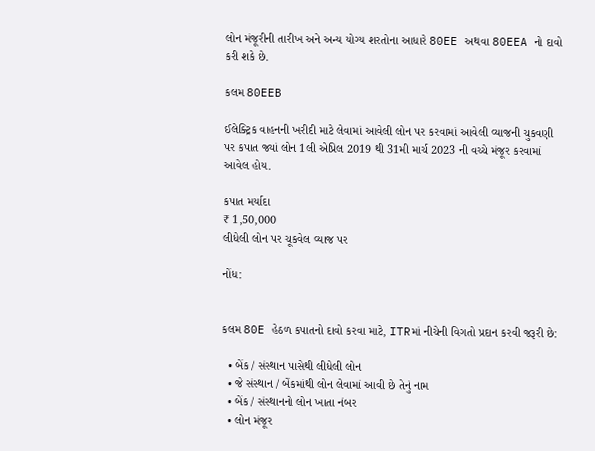લોન મંજૂરીની તારીખ અને અન્ય યોગ્ય શરતોના આધારે 80EE અથવા 80EEA નો દાવો કરી શકે છે.

કલમ 80EEB

ઈલેક્ટ્રિક વાહનની ખરીદી માટે લેવામાં આવેલી લોન પર કરવામાં આવેલી વ્યાજની ચુકવણી પર કપાત જ્યાં લોન 1લી એપ્રિલ 2019 થી 31મી માર્ચ 2023 ની વચ્ચે મંજૂર કરવામાં આવેલ હોય.

કપાત મર્યાદા
₹ 1,50,000
લીધેલી લોન પર ચૂકવેલ વ્યાજ પર

નોંધ:


કલમ 80E હેઠળ કપાતનો દાવો કરવા માટે, ITRમાં નીચેની વિગતો પ્રદાન કરવી જરૂરી છે:

  • બેંક / સંસ્થાન પાસેથી લીધેલી લોન
  • જે સંસ્થાન / બેંકમાંથી લોન લેવામાં આવી છે તેનું નામ
  • બેંક / સંસ્થાનનો લોન ખાતા નંબર
  • લોન મંજૂર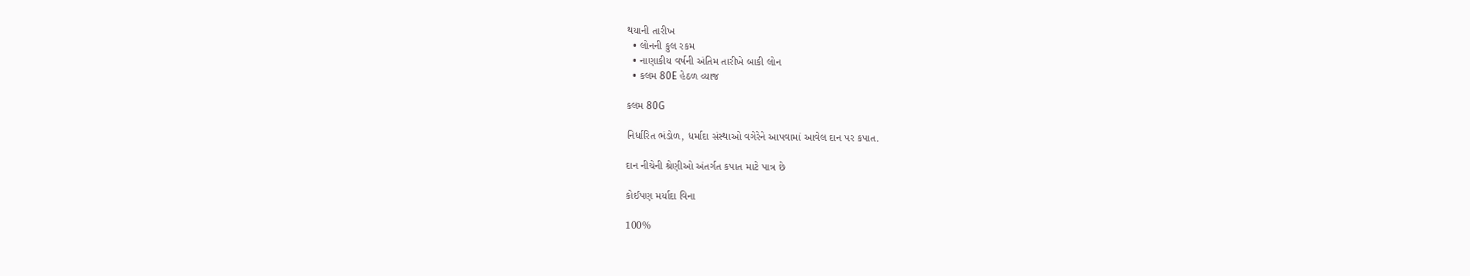થયાની તારીખ
  • લોનની કુલ રકમ
  • નાણાકીય વર્ષની અંતિમ તારીખે બાકી લોન
  • કલમ 80E હેઠળ વ્યાજ

કલમ 80G

નિર્ધારિત ભંડોળ, ધર્માદા સંસ્થાઓ વગેરેને આપવામાં આવેલ દાન પર કપાત.

દાન નીચેની શ્રેણીઓ અંતર્ગત કપાત માટે પાત્ર છે

કોઈપણ મર્યાદા વિના

100%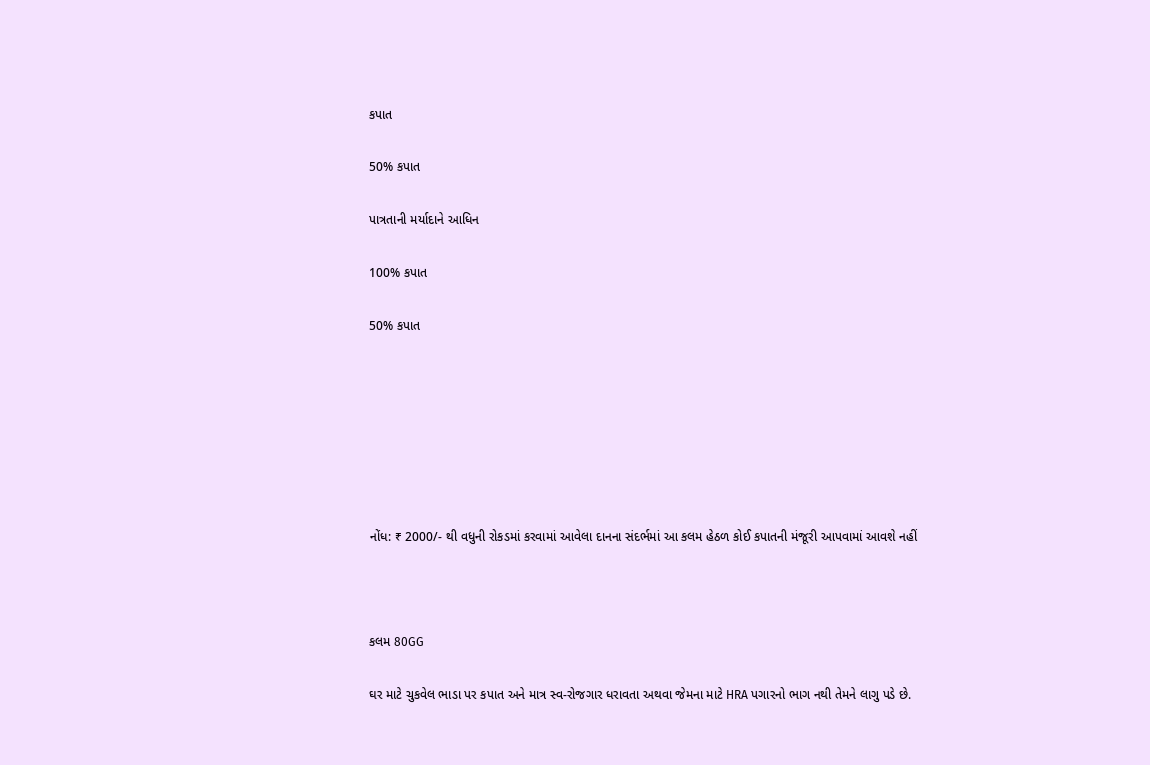કપાત

50% કપાત

પાત્રતાની મર્યાદાને આધિન

100% કપાત

50% કપાત







નોંધ: ₹ 2000/- થી વધુની રોકડમાં કરવામાં આવેલા દાનના સંદર્ભમાં આ કલમ હેઠળ કોઈ કપાતની મંજૂરી આપવામાં આવશે નહીં



કલમ 80GG

ઘર માટે ચુકવેલ ભાડા પર કપાત અને માત્ર સ્વ-રોજગાર ધરાવતા અથવા જેમના માટે HRA પગારનો ભાગ નથી તેમને લાગુ પડે છે.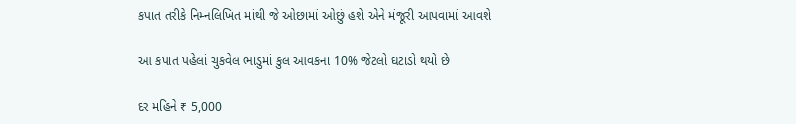કપાત તરીકે નિમ્નલિખિત માંથી જે ઓછામાં ઓછું હશે એને મંજૂરી આપવામાં આવશે

આ કપાત પહેલાં ચુકવેલ ભાડુમાં કુલ આવકના 10% જેટલો ઘટાડો થયો છે

દર મહિને ₹ 5,000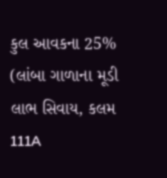કુલ આવકના 25% (લાંબા ગાળાના મૂડી લાભ સિવાય, કલમ 111A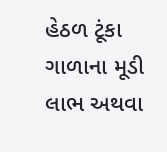હેઠળ ટૂંકા ગાળાના મૂડી લાભ અથવા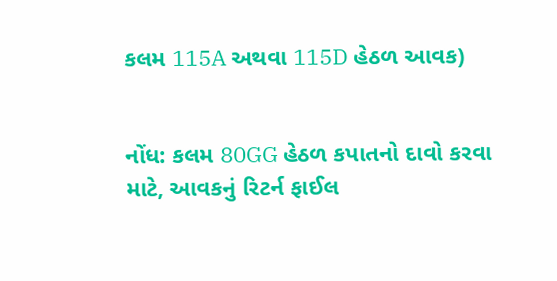કલમ 115A અથવા 115D હેઠળ આવક)


નોંધ: કલમ 80GG હેઠળ કપાતનો દાવો કરવા માટે, આવકનું રિટર્ન ફાઈલ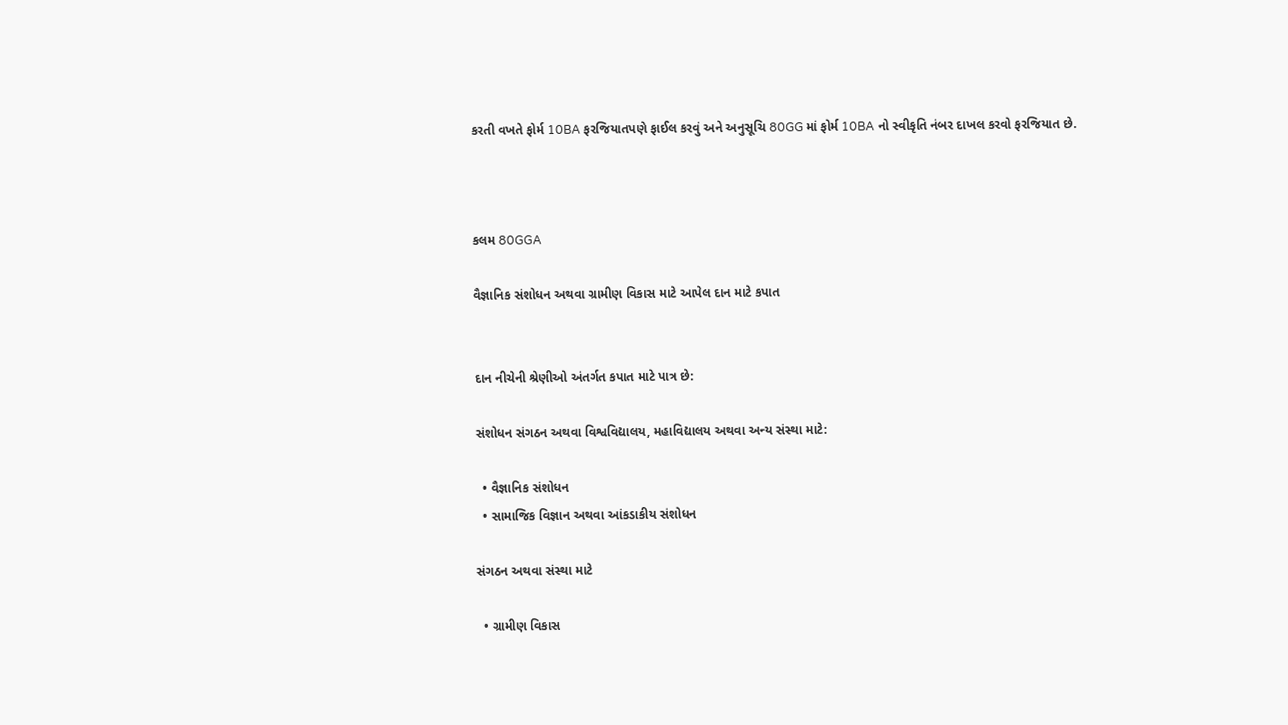કરતી વખતે ફોર્મ 10BA ફરજિયાતપણે ફાઈલ કરવું અને અનુસૂચિ 80GG માં ફોર્મ 10BA નો સ્વીકૃતિ નંબર દાખલ કરવો ફરજિયાત છે.



કલમ 80GGA

વૈજ્ઞાનિક સંશોધન અથવા ગ્રામીણ વિકાસ માટે આપેલ દાન માટે કપાત


દાન નીચેની શ્રેણીઓ અંતર્ગત કપાત માટે પાત્ર છે:

સંશોધન સંગઠન અથવા વિશ્વવિદ્યાલય, મહાવિદ્યાલય અથવા અન્ય સંસ્થા માટે:

  • વૈજ્ઞાનિક સંશોધન
  • સામાજિક વિજ્ઞાન અથવા આંકડાકીય સંશોધન

સંગઠન અથવા સંસ્થા માટે

  • ગ્રામીણ વિકાસ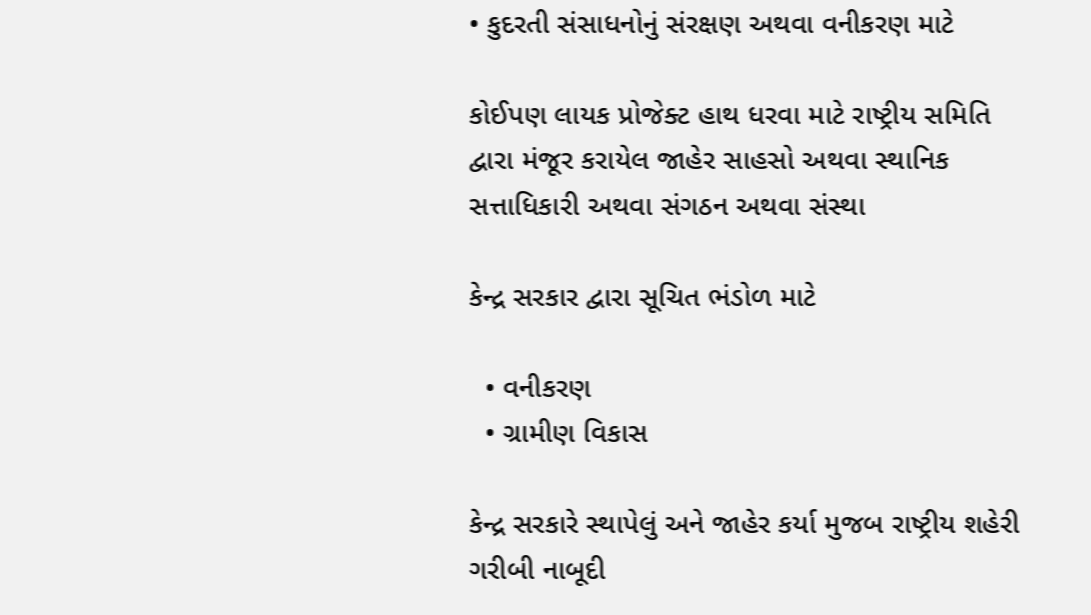• કુદરતી સંસાધનોનું સંરક્ષણ અથવા વનીકરણ માટે

કોઈપણ લાયક પ્રોજેક્ટ હાથ ધરવા માટે રાષ્ટ્રીય સમિતિ દ્વારા મંજૂર કરાયેલ જાહેર સાહસો અથવા સ્થાનિક સત્તાધિકારી અથવા સંગઠન અથવા સંસ્થા

કેન્દ્ર સરકાર દ્વારા સૂચિત ભંડોળ માટે

  • વનીકરણ
  • ગ્રામીણ વિકાસ

કેન્દ્ર સરકારે સ્થાપેલું અને જાહેર કર્યા મુજબ રાષ્ટ્રીય શહેરી ગરીબી નાબૂદી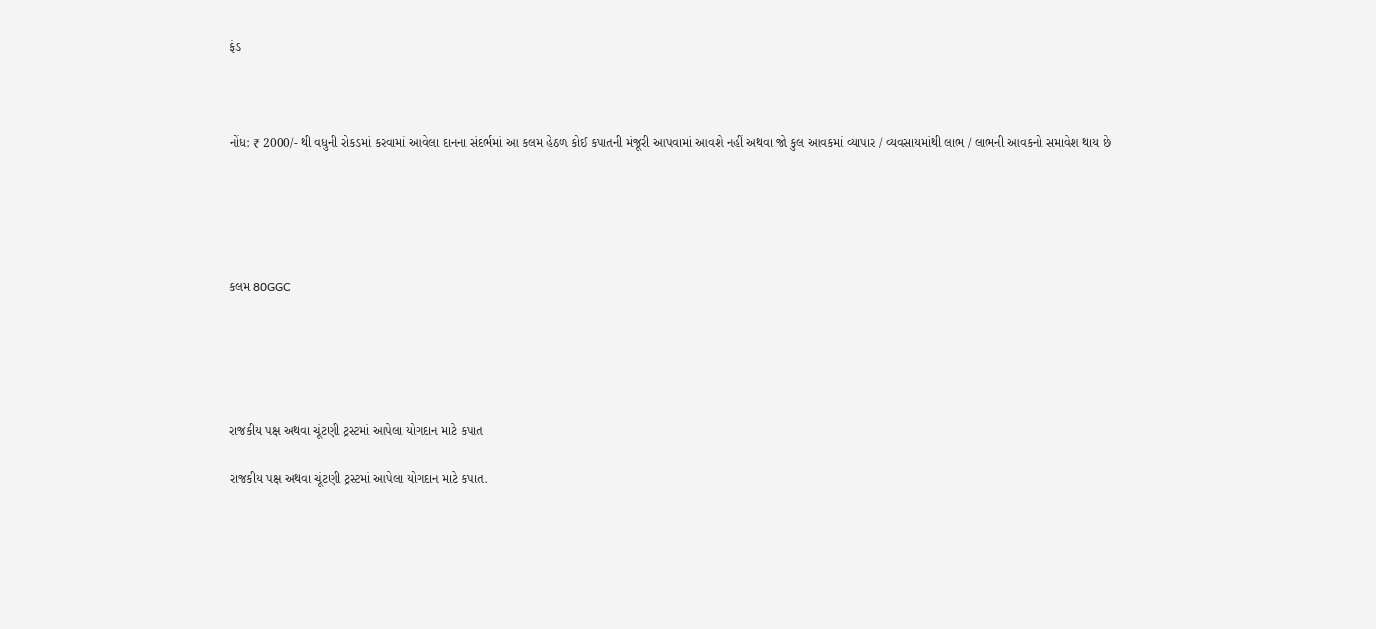ફંડ



નોંધ: ₹ 2000/- થી વધુની રોકડમાં કરવામાં આવેલા દાનના સંદર્ભમાં આ કલમ હેઠળ કોઈ કપાતની મંજૂરી આપવામાં આવશે નહીં અથવા જો કુલ આવકમાં વ્યાપાર / વ્યવસાયમાંથી લાભ / લાભની આવકનો સમાવેશ થાય છે





કલમ 80GGC





રાજકીય પક્ષ અથવા ચૂંટણી ટ્રસ્ટમાં આપેલા યોગદાન માટે કપાત

રાજકીય પક્ષ અથવા ચૂંટણી ટ્રસ્ટમાં આપેલા યોગદાન માટે કપાત.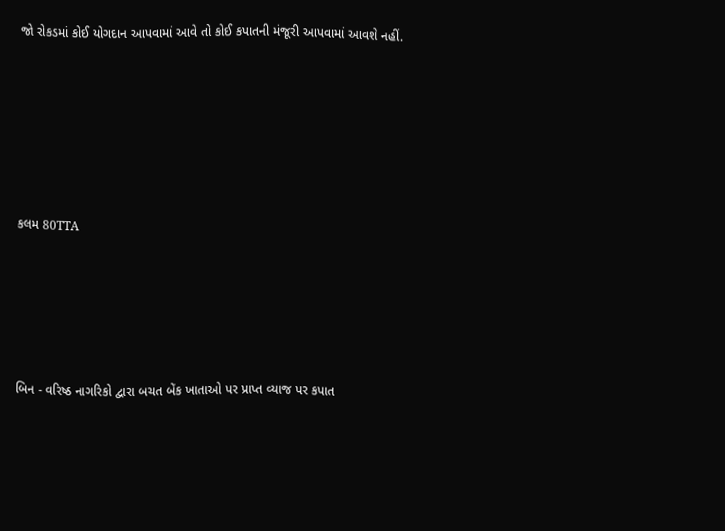જો રોકડમાં કોઈ યોગદાન આપવામાં આવે તો કોઈ કપાતની મંજૂરી આપવામાં આવશે નહીં.






કલમ 80TTA





બિન - વરિષ્ઠ નાગરિકો દ્વારા બચત બેંક ખાતાઓ પર પ્રાપ્ત વ્યાજ પર કપાત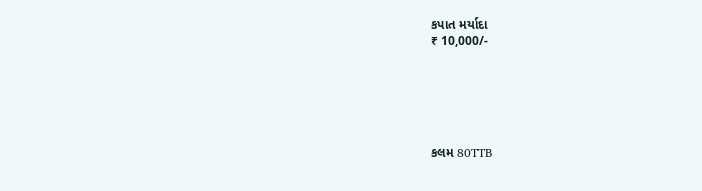કપાત મર્યાદા
₹ 10,000/-






કલમ 80TTB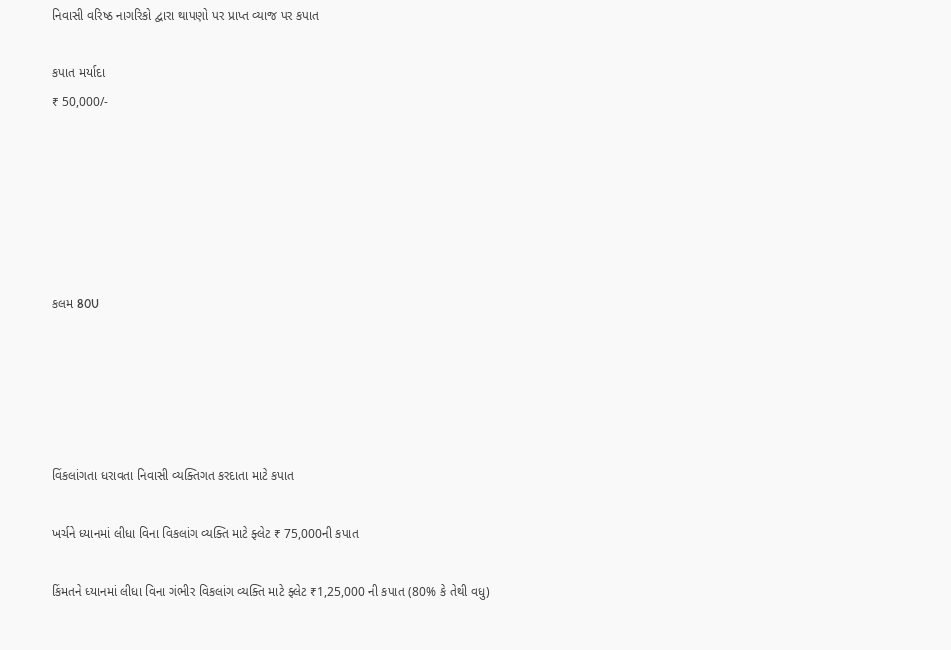નિવાસી વરિષ્ઠ નાગરિકો દ્વારા થાપણો પર પ્રાપ્ત વ્યાજ પર કપાત

કપાત મર્યાદા
₹ 50,000/-






કલમ 80U





વિંકલાંગતા ધરાવતા નિવાસી વ્યક્તિગત કરદાતા માટે કપાત

ખર્ચને ધ્યાનમાં લીધા વિના વિકલાંગ વ્યક્તિ માટે ફ્લેટ ₹ 75,000ની કપાત

કિંમતને ધ્યાનમાં લીધા વિના ગંભીર વિકલાંગ વ્યક્તિ માટે ફ્લેટ ₹1,25,000 ની કપાત (80% કે તેથી વધુ)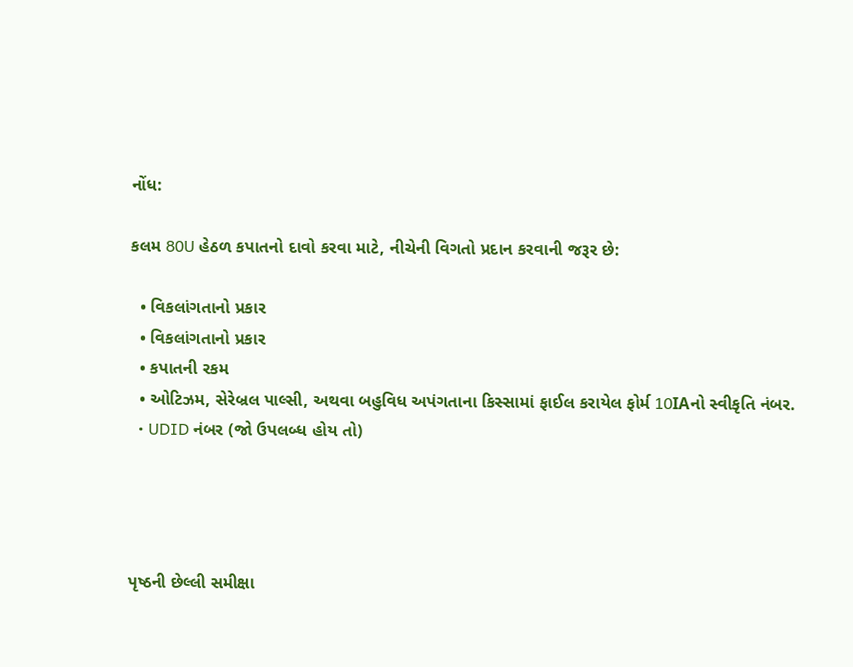નોંધ:

કલમ 80U હેઠળ કપાતનો દાવો કરવા માટે, નીચેની વિગતો પ્રદાન કરવાની જરૂર છે:

  • વિકલાંગતાનો પ્રકાર
  • વિકલાંગતાનો પ્રકાર
  • કપાતની રકમ
  • ઓટિઝમ, સેરેબ્રલ પાલ્સી, અથવા બહુવિધ અપંગતાના કિસ્સામાં ફાઈલ કરાયેલ ફોર્મ 10IAનો સ્વીકૃતિ નંબર.
  • UDID નંબર (જો ઉપલબ્ધ હોય તો)




પૃષ્ઠની છેલ્લી સમીક્ષા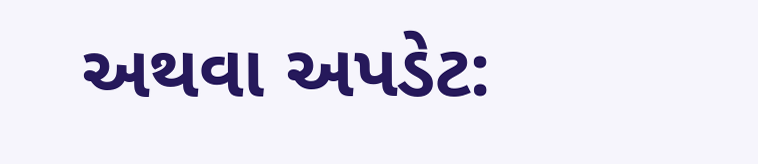અથવા અપડેટ: